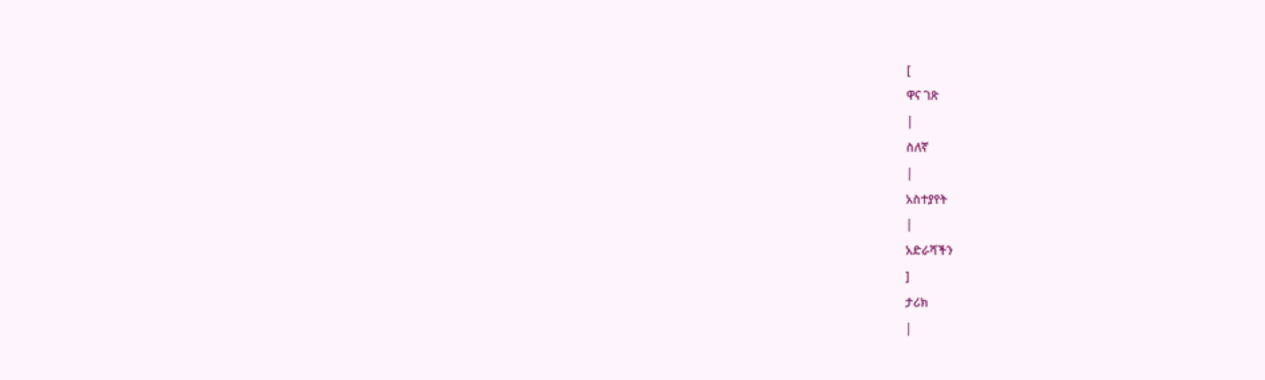[
ዋና ገጽ
|
ስለኛ
|
አስተያየት
|
አድራሻችን
]
ታሪክ
|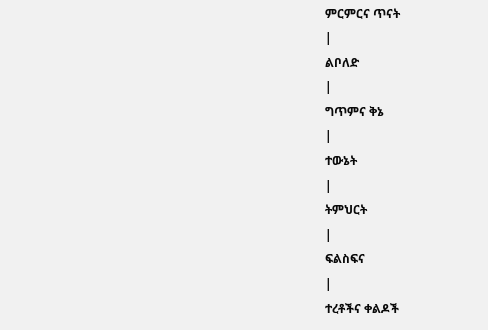ምርምርና ጥናት
|
ልቦለድ
|
ግጥምና ቅኔ
|
ተውኔት
|
ትምህርት
|
ፍልስፍና
|
ተረቶችና ቀልዶች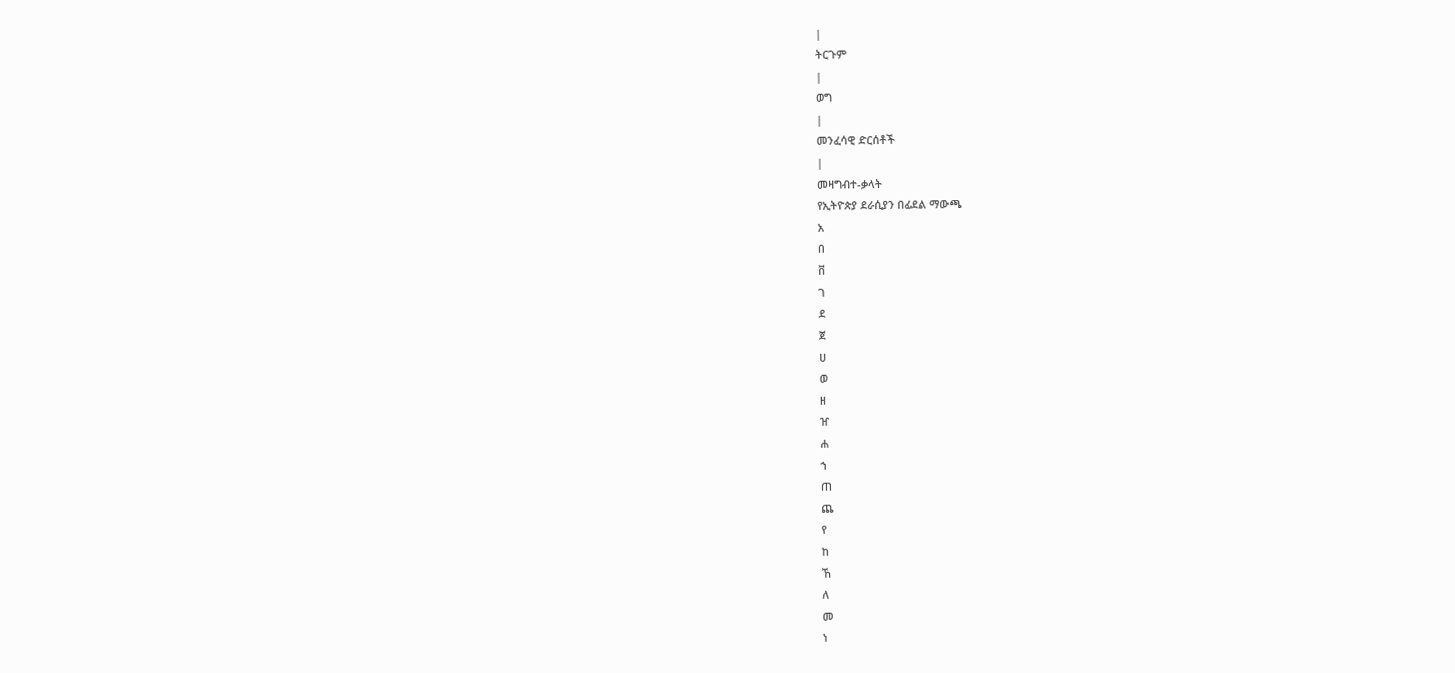|
ትርጉም
|
ወግ
|
መንፈሳዊ ድርሰቶች
|
መዛግብተ-ቃላት
የኢትዮጵያ ደራሲያን በፊደል ማውጫ
አ
በ
ቨ
ገ
ደ
ጀ
ሀ
ወ
ዘ
ዠ
ሐ
ኀ
ጠ
ጨ
የ
ከ
ኸ
ለ
መ
ነ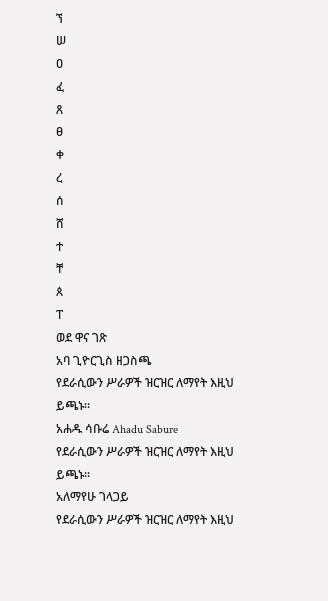ኘ
ሠ
ዐ
ፈ
ጸ
ፀ
ቀ
ረ
ሰ
ሸ
ተ
ቸ
ጰ
ፐ
ወደ ዋና ገጽ
አባ ጊዮርጊስ ዘጋስጫ
የደራሲውን ሥራዎች ዝርዝር ለማየት እዚህ ይጫኑ።
አሐዱ ሳቡሬ Ahadu Sabure
የደራሲውን ሥራዎች ዝርዝር ለማየት እዚህ ይጫኑ።
አለማየሁ ገላጋይ
የደራሲውን ሥራዎች ዝርዝር ለማየት እዚህ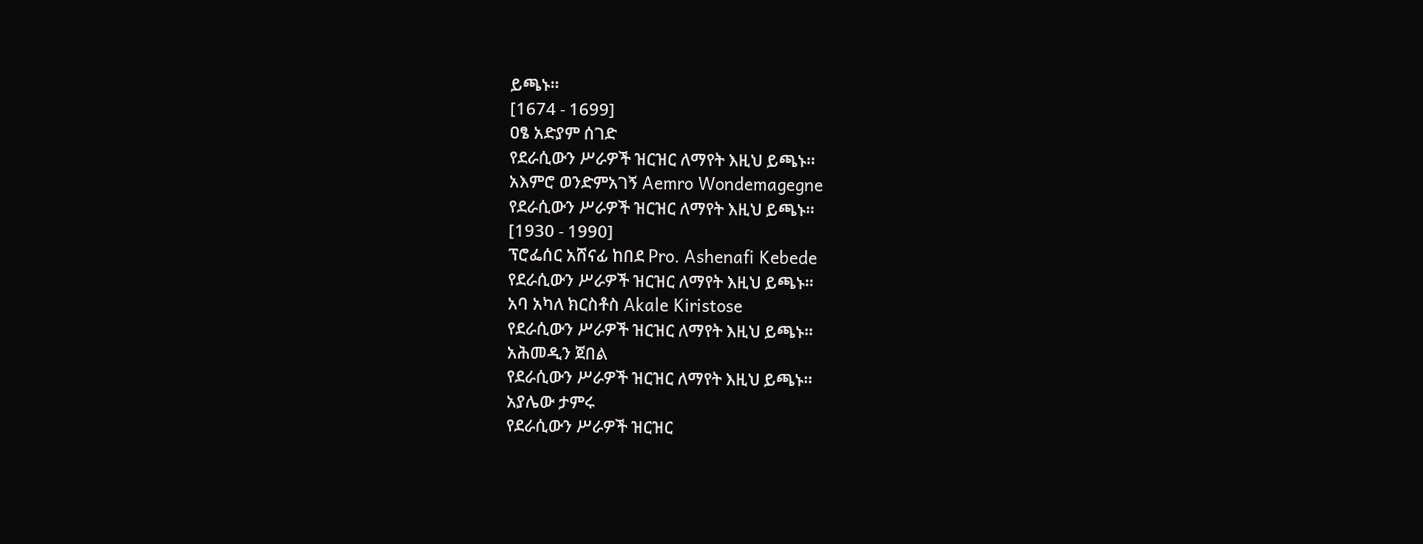ይጫኑ።
[1674 - 1699]
ዐፄ አድያም ሰገድ
የደራሲውን ሥራዎች ዝርዝር ለማየት እዚህ ይጫኑ።
አእምሮ ወንድምአገኝ Aemro Wondemagegne
የደራሲውን ሥራዎች ዝርዝር ለማየት እዚህ ይጫኑ።
[1930 - 1990]
ፕሮፌሰር አሸናፊ ከበደ Pro. Ashenafi Kebede
የደራሲውን ሥራዎች ዝርዝር ለማየት እዚህ ይጫኑ።
አባ አካለ ክርስቶስ Akale Kiristose
የደራሲውን ሥራዎች ዝርዝር ለማየት እዚህ ይጫኑ።
አሕመዲን ጀበል
የደራሲውን ሥራዎች ዝርዝር ለማየት እዚህ ይጫኑ።
አያሌው ታምሩ
የደራሲውን ሥራዎች ዝርዝር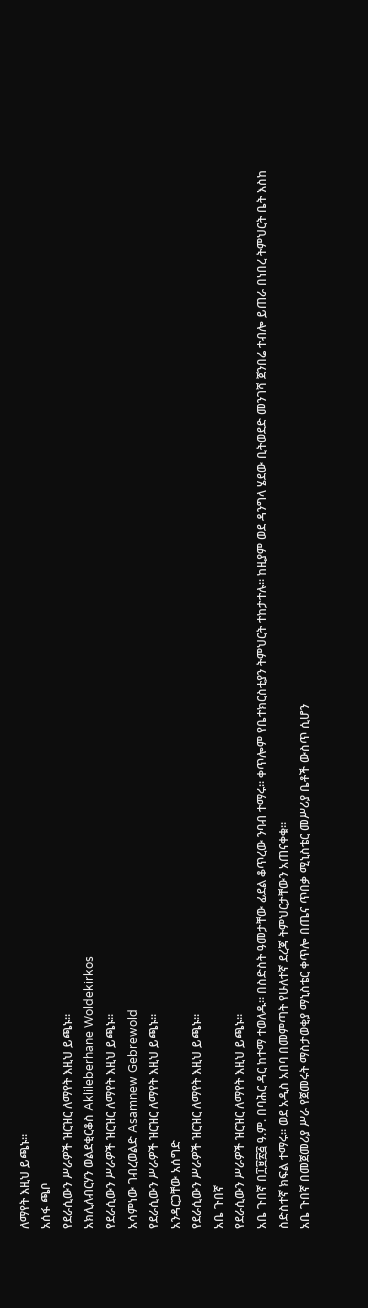ለማየት እዚህ ይጫኑ።
አሰፋ ጫቦ
የደራሲውን ሥራዎች ዝርዝር ለማየት እዚህ ይጫኑ።
አክሊለብርሃን ወልደቂርቆስ Aklileberhane Woldekirkos
የደራሲውን ሥራዎች ዝርዝር ለማየት እዚህ ይጫኑ።
አሳምነው ገብረወልድ Asamnew Gebrewold
የደራሲውን ሥራዎች ዝርዝር ለማየት እዚህ ይጫኑ።
አንዳርጋቸው አሰግድ
የደራሲውን ሥራዎች ዝርዝር ለማየት እዚህ ይጫኑ።
አቤ ጉበኛ
የደራሲውን ሥራዎች ዝርዝር ለማየት እዚህ ይጫኑ።
አቤ ጉበኛ በ፲፱፳፭ ዓ.ም. በባሕር ዳር ከተማ ተወለዱ፡፡ በስድስት ዓመታቸው ፊደል ቆጥረው ንባብ ተማሩ፡፡ ቀጥሎም የቤተክርስቲያን ትምህርት ተከታተሉ፡፡ ከዚያም ወደ ዳንግላ ሄደው ቢትወደድ መንገሻ ጀንበሬ ተብሎ ይጠራ በነበረ ትምህርት ቤት እስከ ስድስተኛ ክፍል ተማሩ። ወደ አዲስ አበባ በመምጣት የሁለተኛ ደረጃ ትምህርታቸውን አጠናቀቁ፡፡
አቤ ጉበኛ በመጀመሪያ ሥራ የጀመሩት ማስታወቂያ ማኒስቴር ቀጥሎ በጤና ጥበቃ ሚኒስቴር መሥሪያ ቤቶች ውስጥ ሲሆን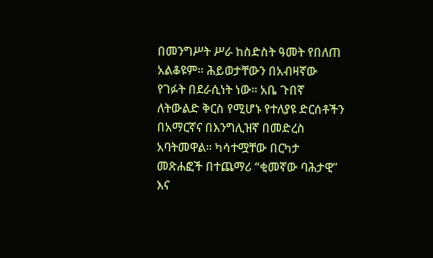በመንግሥት ሥራ ከስድስት ዓመት የበለጠ አልቆዩም፡፡ ሕይወታቸውን በአብዛኛው የገፉት በደራሲነት ነው፡፡ አቤ ጉበኛ ለትውልድ ቅርስ የሚሆኑ የተለያዩ ድርሰቶችን በአማርኛና በእንግሊዝኛ በመድረስ አባትመዋል፡፡ ካሳተሟቸው በርካታ መጽሐፎች በተጨማሪ “ቂመኛው ባሕታዊ” እና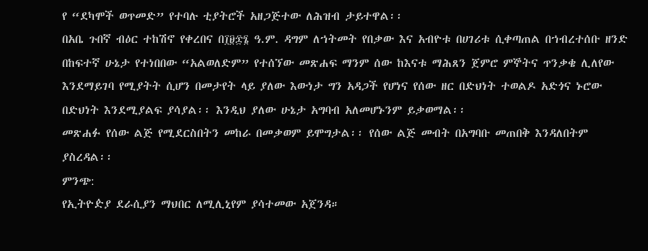የ “ደካሞች ወጥመድ” የተባሉ ቲያትሮች አዘጋጅተው ለሕዝብ ታይተዋል፡፡
በአቤ ጉበኛ ብዕር ተከሽኖ የቀረበና በ፲፱፷፮ ዓ.ም. ዳግም ለኀትመት የበቃው እና አብዮቱ በሀገሪቱ ሲቀጣጠል በኀብረተሰቡ ዘንድ በከፍተኛ ሁኔታ የተነበበው “አልወለድም” የተሰኘው መጽሐፍ ማንም ሰው ከእናቱ ማሕጸን ጀምሮ ምኞትና ጥንቃቄ ሊለየው እንደማይገባ የሚያትት ሲሆን በመታየት ላይ ያለው እውነታ ግን አዳጋች የሆነና የሰው ዘር በድህነት ተወልዶ አድጎና ኑሮው በድህነት እንደሚያልፍ ያሳያል፡፡ እንዲህ ያለው ሁኔታ አግባብ አለመሆኑንም ይቃወማል፡፡
መጽሐፉ የሰው ልጅ የሚደርስበትን መከራ በመቃወም ይሞግታል፡፡ የሰው ልጅ መብት በአግባቡ መጠበቅ እንዳለበትም ያስረዳል፡፡
ምንጭ:
የኢትዮዽያ ደራሲያን ማህበር ለሚሊኒየም ያሳተመው አጀንዳ።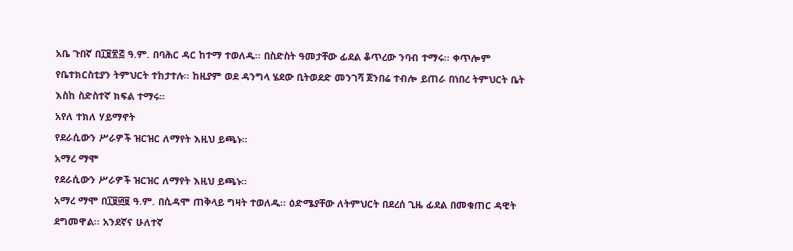አቤ ጉበኛ በ፲፱፳፭ ዓ.ም. በባሕር ዳር ከተማ ተወለዱ፡፡ በስድስት ዓመታቸው ፊደል ቆጥረው ንባብ ተማሩ፡፡ ቀጥሎም የቤተክርስቲያን ትምህርት ተከታተሉ፡፡ ከዚያም ወደ ዳንግላ ሄደው ቢትወደድ መንገሻ ጀንበሬ ተብሎ ይጠራ በነበረ ትምህርት ቤት እስከ ስድስተኛ ክፍል ተማሩ።
አየለ ተክለ ሃይማኖት
የደራሲውን ሥራዎች ዝርዝር ለማየት እዚህ ይጫኑ።
አማረ ማሞ
የደራሲውን ሥራዎች ዝርዝር ለማየት እዚህ ይጫኑ።
አማረ ማሞ በ፲፱፴፱ ዓ.ም. በሲዳሞ ጠቅላይ ግዛት ተወለዱ፡፡ ዕድሜያቸው ለትምህርት በደረሰ ጊዜ ፊደል በመቁጠር ዳዊት ደግመዋል፡፡ አንደኛና ሁለተኛ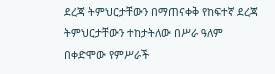ደረጃ ትምህርታቸውን በማጠናቀቅ የከፍተኛ ደረጃ ትምህርታቸውን ተከታትለው በሥራ ዓለም በቀድሞው የምሥራች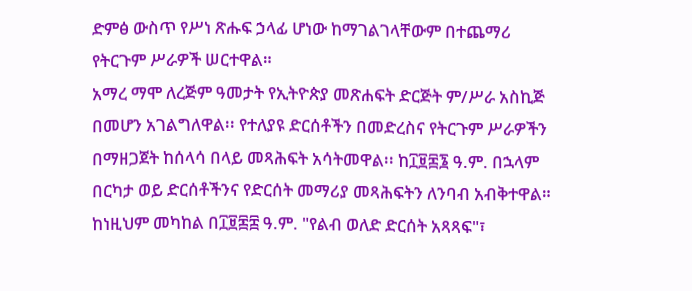ድምፅ ውስጥ የሥነ ጽሑፍ ኃላፊ ሆነው ከማገልገላቸውም በተጨማሪ የትርጉም ሥራዎች ሠርተዋል።
አማረ ማሞ ለረጅም ዓመታት የኢትዮጵያ መጽሐፍት ድርጅት ም/ሥራ አስኪጅ በመሆን አገልግለዋል፡፡ የተለያዩ ድርሰቶችን በመድረስና የትርጉም ሥራዎችን በማዘጋጀት ከሰላሳ በላይ መጻሕፍት አሳትመዋል፡፡ ከ፲፱፷፮ ዓ.ም. በኋላም በርካታ ወይ ድርሰቶችንና የድርሰት መማሪያ መጻሕፍትን ለንባብ አብቅተዋል። ከነዚህም መካከል በ፲፱፷፰ ዓ.ም. "የልብ ወለድ ድርሰት አጻጻፍ"፣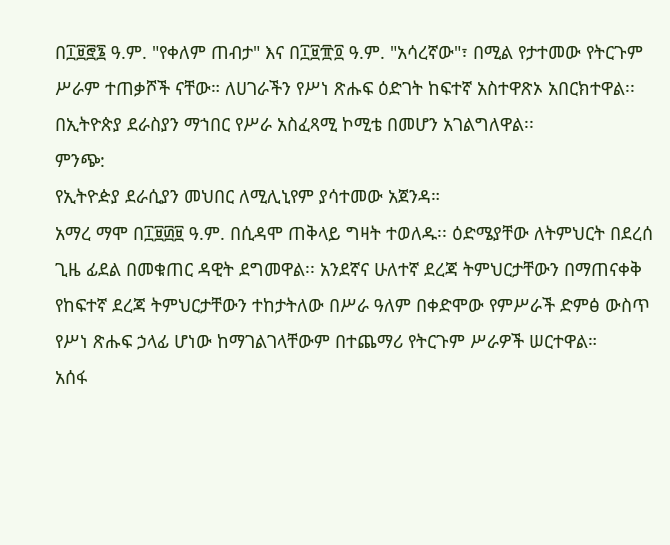በ፲፱፸፮ ዓ.ም. "የቀለም ጠብታ" እና በ፲፱፹፬ ዓ.ም. "አሳረኛው"፣ በሚል የታተመው የትርጉም ሥራም ተጠቃሾች ናቸው። ለሀገራችን የሥነ ጽሑፍ ዕድገት ከፍተኛ አስተዋጽኦ አበርክተዋል፡፡ በኢትዮጵያ ደራስያን ማኀበር የሥራ አስፈጻሚ ኮሚቴ በመሆን አገልግለዋል፡፡
ምንጭ:
የኢትዮዽያ ደራሲያን መህበር ለሚሊኒየም ያሳተመው አጀንዳ።
አማረ ማሞ በ፲፱፴፱ ዓ.ም. በሲዳሞ ጠቅላይ ግዛት ተወለዱ፡፡ ዕድሜያቸው ለትምህርት በደረሰ ጊዜ ፊደል በመቁጠር ዳዊት ደግመዋል፡፡ አንደኛና ሁለተኛ ደረጃ ትምህርታቸውን በማጠናቀቅ የከፍተኛ ደረጃ ትምህርታቸውን ተከታትለው በሥራ ዓለም በቀድሞው የምሥራች ድምፅ ውስጥ የሥነ ጽሑፍ ኃላፊ ሆነው ከማገልገላቸውም በተጨማሪ የትርጉም ሥራዎች ሠርተዋል።
አሰፋ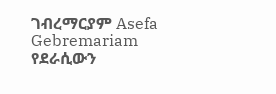ገብረማርያም Asefa Gebremariam
የደራሲውን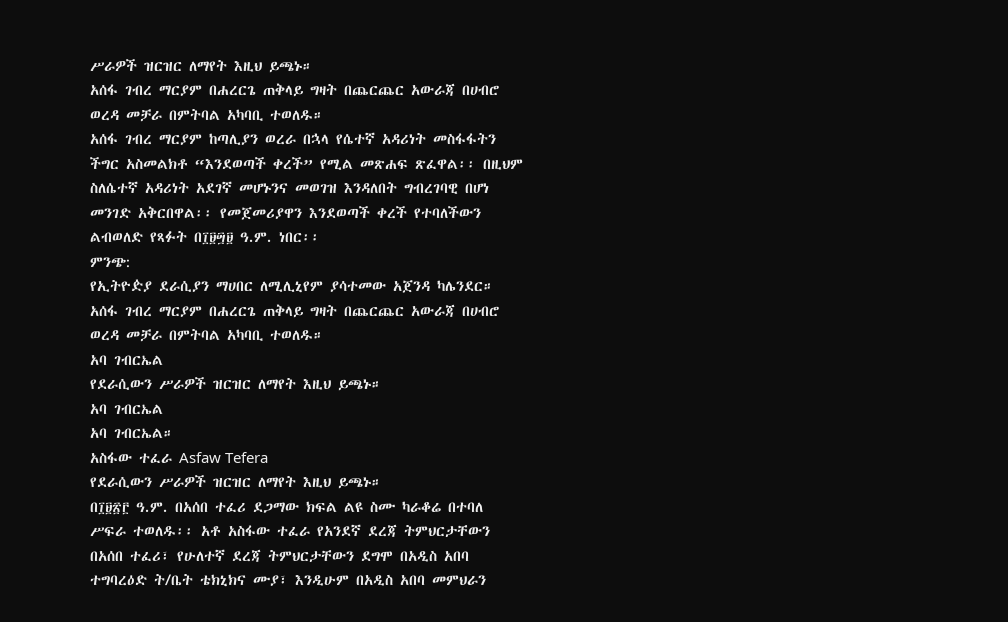ሥራዎች ዝርዝር ለማየት እዚህ ይጫኑ።
አሰፋ ገብረ ማርያም በሐረርጌ ጠቅላይ ግዛት በጨርጨር አውራጃ በሀብሮ ወረዳ መቻራ በምትባል አካባቢ ተወለዱ።
አሰፋ ገብረ ማርያም ከጣሊያን ወረራ በኋላ የሴተኛ አዳሪነት መስፋፋትን ችግር አስመልክቶ “እንደወጣች ቀረች” የሚል መጽሐፍ ጽፈዋል፡፡ በዚህም ስለሴተኛ አዳሪነት አደገኛ መሆኑንና መወገዝ እንዳለበት ግብረገባዊ በሆነ መንገድ አቅርበዋል፡፡ የመጀመሪያዋን እንደወጣች ቀረች የተባለችውን ልብወለድ የጻፉት በ፲፱፵፱ ዓ.ም. ነበር፡፡
ምንጭ:
የኢትዮዽያ ደራሲያን ማሀበር ለሚሊኒየም ያሳተመው አጀንዳ ካሌንደር።
አሰፋ ገብረ ማርያም በሐረርጌ ጠቅላይ ግዛት በጨርጨር አውራጃ በሀብሮ ወረዳ መቻራ በምትባል አካባቢ ተወለዱ።
አባ ገብርኤል
የደራሲውን ሥራዎች ዝርዝር ለማየት እዚህ ይጫኑ።
አባ ገብርኤል
አባ ገብርኤል።
አስፋው ተፈራ Asfaw Tefera
የደራሲውን ሥራዎች ዝርዝር ለማየት እዚህ ይጫኑ።
በ፲፱፳፫ ዓ.ም. በአሰበ ተፈሪ ደጋማው ክፍል ልዩ ስሙ ካራቆሬ በተባለ ሥፍራ ተወለዱ፡፡ አቶ አስፋው ተፈራ የአንደኛ ደረጃ ትምህርታቸውን በአሰበ ተፈሪ፣ የሁለተኛ ደረጃ ትምህርታቸውን ደግሞ በአዲስ አበባ ተግባረዕድ ት/ቤት ቴክኒክና ሙያ፣ እንዲሁም በአዲስ አበባ መምህራን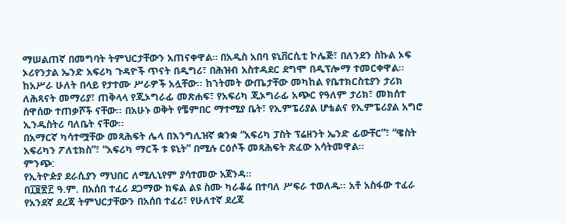ማሠልጠኛ በመግባት ትምህርታቸውን አጠናቀዋል። በአዲስ አበባ ዩኒቨርሲቲ ኮሌጅ፣ በለንደን ስኩል ኦፍ ኦሪየንታል ኤንድ አፍሪካ ጉዳዮች ጥናት በዲግሪ፣ በሕዝብ አስተዳደር ደግሞ በዲፕሎማ ተመርቀዋል፡፡
ከአሥራ ሁለት በላይ የታተሙ ሥራዎች አሏቸው፡፡ ከኀትመት ውጤታቸው መካከል የቤተክርስቲያን ታሪክ ለሕጻናት መማሪያ፣ ጠቅላላ የጂኦግራፊ መጽሐፍ፣ የአፍሪካ ጂኦግራፊ አጭር የዓለም ታሪክ፣ መክሰተ ሰዋሰው ተጠቃሾች ናቸው፡፡ በአሁኑ ወቅት የቼምበር ማተሚያ ቤት፣ የኢምፔሪያል ሆቴልና የኢምፔሪያል አግሮ ኢንዱስትሪ ባለቤት ናቸው፡፡
በአማርኛ ካሳተሟቸው መጻሕፍት ሌላ በእንግሊዝኛ ቋንቋ “አፍሪካ ፓስት ፕሬዘንት ኤንድ ፊውቸር”፣ “ዌስት አፍሪካን ፖለቲክስ”፣ “አፍሪካ ማርች ቱ ዩኒት” በሚሉ ርዕሶች መጻሕፍት ጽፈው አሳትመዋል፡፡
ምንጭ:
የኢትዮዽያ ደራሲያን ማህበር ለሚሊኒየም ያሳተመው አጀንዳ።
በ፲፱፳፫ ዓ.ም. በአሰበ ተፈሪ ደጋማው ክፍል ልዩ ስሙ ካራቆሬ በተባለ ሥፍራ ተወለዱ፡፡ አቶ አስፋው ተፈራ የአንደኛ ደረጃ ትምህርታቸውን በአሰበ ተፈሪ፣ የሁለተኛ ደረጃ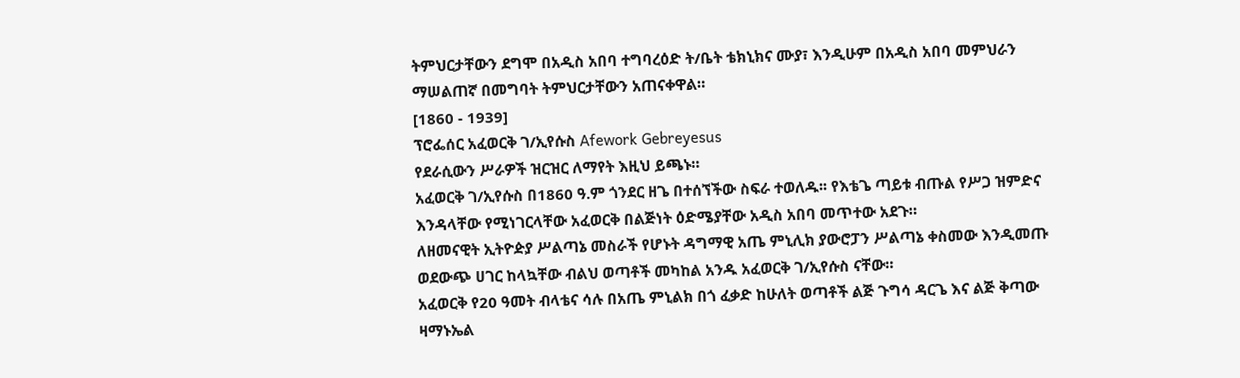ትምህርታቸውን ደግሞ በአዲስ አበባ ተግባረዕድ ት/ቤት ቴክኒክና ሙያ፣ እንዲሁም በአዲስ አበባ መምህራን ማሠልጠኛ በመግባት ትምህርታቸውን አጠናቀዋል።
[1860 - 1939]
ፕሮፌሰር አፈወርቅ ገ/ኢየሱስ Afework Gebreyesus
የደራሲውን ሥራዎች ዝርዝር ለማየት እዚህ ይጫኑ።
አፈወርቅ ገ/ኢየሱስ በ1860 ዓ.ም ጎንደር ዘጌ በተሰኘችው ስፍራ ተወለዱ፡፡ የእቴጌ ጣይቱ ብጡል የሥጋ ዝምድና እንዳላቸው የሚነገርላቸው አፈወርቅ በልጅነት ዕድሜያቸው አዲስ አበባ መጥተው አደጉ።
ለዘመናዊት ኢትዮዽያ ሥልጣኔ መስራች የሆኑት ዳግማዊ አጤ ምኒሊክ ያውሮፓን ሥልጣኔ ቀስመው እንዲመጡ ወደውጭ ሀገር ከላኳቸው ብልህ ወጣቶች መካከል አንዱ አፈወርቅ ገ/ኢየሱስ ናቸው።
አፈወርቅ የ20 ዓመት ብላቴና ሳሉ በአጤ ምኒልክ በጎ ፈቃድ ከሁለት ወጣቶች ልጅ ጉግሳ ዳርጌ እና ልጅ ቅጣው ዛማኑኤል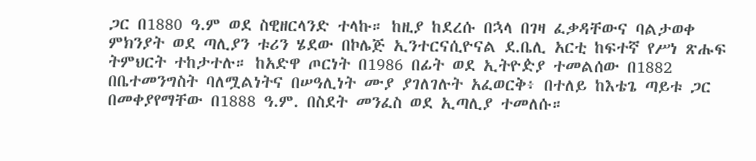ጋር በ1880 ዓ.ም ወደ ስዊዘርላንድ ተላኩ። ከዚያ ከደረሱ በኋላ በገዛ ፈቃዳቸውና ባልታወቀ ምክንያት ወደ ጣሊያን ቱሪን ሄደው በኮሌጅ ኢንተርናሲዮናል ደ.ቤሊ አርቲ ከፍተኛ የሥነ ጽሑፍ ትምህርት ተከታተሉ። ከአድዋ ጦርነት በ1986 በፊት ወደ ኢትዮዽያ ተመልሰው በ1882 በቤተመንግስት ባለሟልነትና በሠዓሊነት ሙያ ያገለገሉት አፈወርቅ፥ በተለይ ከእቴጌ ጣይቱ ጋር በመቀያየማቸው በ1888 ዓ.ም. በስደት መንፈስ ወደ ኢጣሊያ ተመለሱ።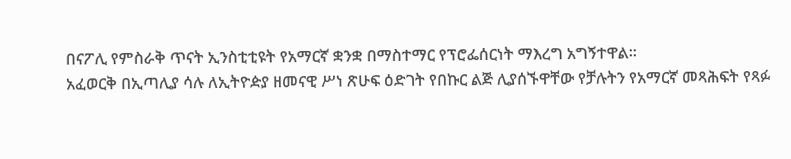በናፖሊ የምስራቅ ጥናት ኢንስቲቲዩት የአማርኛ ቋንቋ በማስተማር የፕሮፌሰርነት ማእረግ አግኝተዋል።
አፈወርቅ በኢጣሊያ ሳሉ ለኢትዮዽያ ዘመናዊ ሥነ ጽሁፍ ዕድገት የበኩር ልጅ ሊያሰኙዋቸው የቻሉትን የአማርኛ መጻሕፍት የጻፉ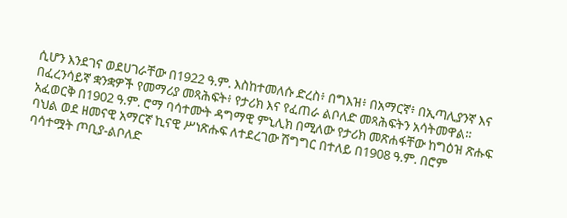ሲሆን እንደገና ወደሀገራቸው በ1922 ዓ.ም. እስከተመለሱ ድረስ፥ በግእዝ፥ በአማርኛ፥ በኢጣሊያንኛ እና በፈረንሳይኛ ቋንቋዎች የመማሪያ መጻሕፍት፥ የታሪክ እና የፈጠራ ልቦለድ መጻሕፍትን አሳትመዋል።
አፈወርቅ በ1902 ዓ.ም. ሮማ ባሳተሙት ዳግማዊ ምኒሊክ በሚለው የታሪክ መጽሐፋቸው ከግዕዝ ጽሑፍ ባህል ወደ ዘመናዊ አማርኛ ኪናዊ ሥነጽሑፍ ለተደረገው ሽግግር በተለይ በ1908 ዓ.ም. በሮም ባሳተሟት ጦቢያ-ልቦለድ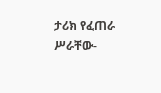ታሪክ የፈጠራ ሥራቸው-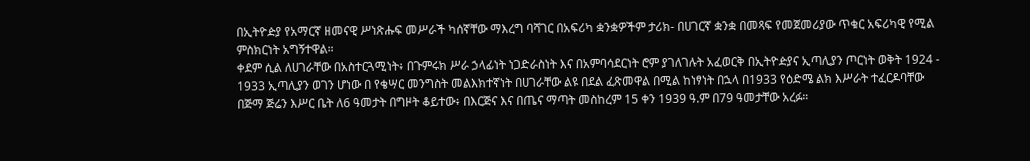በኢትዮዽያ የአማርኛ ዘመናዊ ሥነጽሑፍ መሥራች ካሰኛቸው ማእረግ ባሻገር በአፍሪካ ቋንቋዎችም ታሪክ- በሀገርኛ ቋንቋ በመጻፍ የመጀመሪያው ጥቁር አፍሪካዊ የሚል ምስክርነት አግኝተዋል።
ቀደም ሲል ለሀገራቸው በአስተርጓሚነት፥ በጉምሩክ ሥራ ኃላፊነት ነጋድራስነት እና በአምባሳደርነት ሮም ያገለገሉት አፈወርቅ በኢትዮዽያና ኢጣሊያን ጦርነት ወቅት 1924 - 1933 ኢጣሊያን ወገን ሆነው በ የቄሣር መንግስት መልእክተኛነት በሀገራቸው ልዩ በደል ፈጽመዋል በሚል ከነፃነት በኋላ በ1933 የዕድሜ ልክ እሥራት ተፈርዶባቸው በጅማ ጅሬን እሥር ቤት ለ6 ዓመታት በግዞት ቆይተው፥ በእርጅና እና በጤና ማጣት መስከረም 15 ቀን 1939 ዓ.ም በ79 ዓመታቸው አረፉ።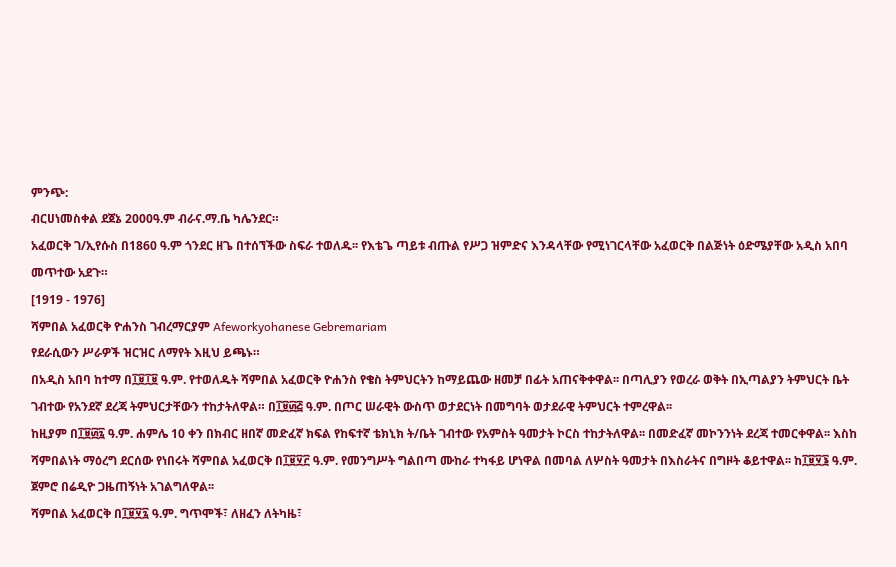ምንጭ:
ብርሀነመስቀል ደጀኔ 2000ዓ.ም ብራና.ማ.ቤ ካሌንደር።
አፈወርቅ ገ/ኢየሱስ በ1860 ዓ.ም ጎንደር ዘጌ በተሰኘችው ስፍራ ተወለዱ፡፡ የእቴጌ ጣይቱ ብጡል የሥጋ ዝምድና እንዳላቸው የሚነገርላቸው አፈወርቅ በልጅነት ዕድሜያቸው አዲስ አበባ መጥተው አደጉ።
[1919 - 1976]
ሻምበል አፈወርቅ ዮሐንስ ገብረማርያም Afeworkyohanese Gebremariam
የደራሲውን ሥራዎች ዝርዝር ለማየት እዚህ ይጫኑ።
በአዲስ አበባ ከተማ በ፲፱፲፱ ዓ.ም. የተወለዱት ሻምበል አፈወርቅ ዮሐንስ የቄስ ትምህርትን ከማይጨው ዘመቻ በፊት አጠናቅቀዋል፡፡ በጣሊያን የወረራ ወቅት በኢጣልያን ትምህርት ቤት ገብተው የአንደኛ ደረጃ ትምህርታቸውን ተከታትለዋል። በ፲፱፴፭ ዓ.ም. በጦር ሠራዊት ውስጥ ወታደርነት በመግባት ወታደራዊ ትምህርት ተምረዋል፡፡
ከዚያም በ፲፱፴፯ ዓ.ም. ሐምሌ 10 ቀን በክብር ዘበኛ መድፈኛ ክፍል የከፍተኛ ቴክኒክ ት/ቤት ገብተው የአምስት ዓመታት ኮርስ ተከታትለዋል፡፡ በመድፈኛ መኮንንነት ደረጃ ተመርቀዋል፡፡ እስከ ሻምበልነት ማዕረግ ደርሰው የነበሩት ሻምበል አፈወርቅ በ፲፱፶፫ ዓ.ም. የመንግሥት ግልበጣ ሙከራ ተካፋይ ሆነዋል በመባል ለሦስት ዓመታት በእስራትና በግዞት ቆይተዋል፡፡ ከ፲፱፶፮ ዓ.ም. ጀምሮ በሬዲዮ ጋዜጠኝነት አገልግለዋል፡፡
ሻምበል አፈወርቅ በ፲፱፶፯ ዓ.ም. ግጥሞች፣ ለዘፈን ለትካዜ፣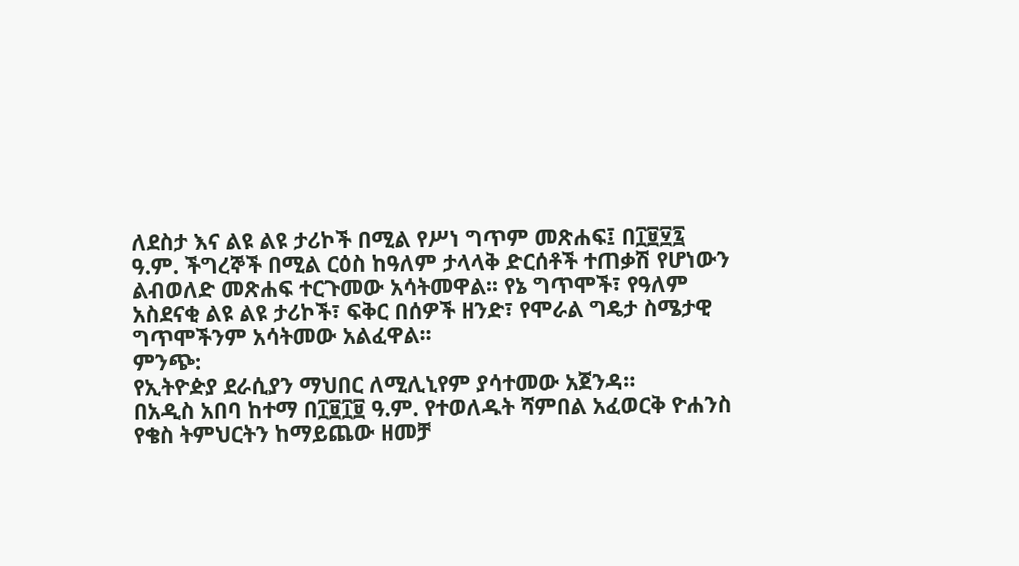ለደስታ እና ልዩ ልዩ ታሪኮች በሚል የሥነ ግጥም መጽሐፍ፤ በ፲፱፶፯ ዓ.ም. ችግረኞች በሚል ርዕስ ከዓለም ታላላቅ ድርሰቶች ተጠቃሽ የሆነውን ልብወለድ መጽሐፍ ተርጉመው አሳትመዋል፡፡ የኔ ግጥሞች፣ የዓለም አስደናቂ ልዩ ልዩ ታሪኮች፣ ፍቅር በሰዎች ዘንድ፣ የሞራል ግዴታ ስሜታዊ ግጥሞችንም አሳትመው አልፈዋል፡፡
ምንጭ:
የኢትዮዽያ ደራሲያን ማህበር ለሚሊኒየም ያሳተመው አጀንዳ።
በአዲስ አበባ ከተማ በ፲፱፲፱ ዓ.ም. የተወለዱት ሻምበል አፈወርቅ ዮሐንስ የቄስ ትምህርትን ከማይጨው ዘመቻ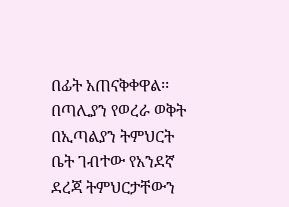በፊት አጠናቅቀዋል፡፡ በጣሊያን የወረራ ወቅት በኢጣልያን ትምህርት ቤት ገብተው የአንደኛ ደረጃ ትምህርታቸውን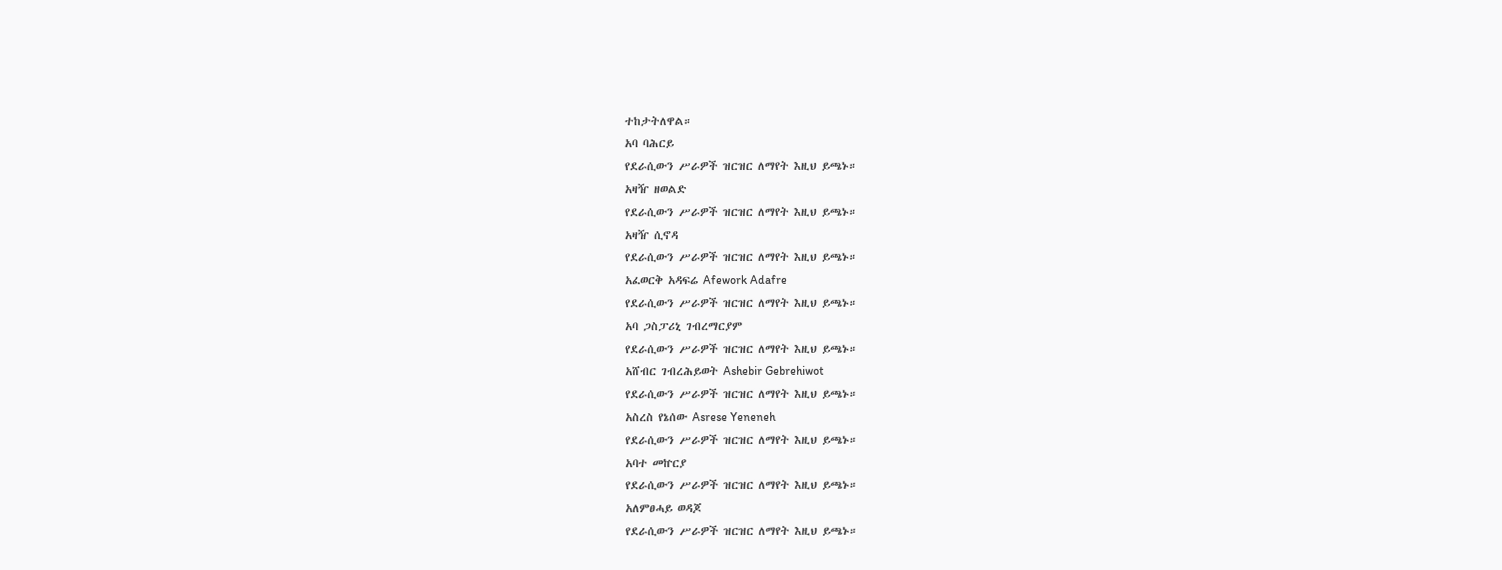ተከታትለዋል።
አባ ባሕርይ
የደራሲውን ሥራዎች ዝርዝር ለማየት እዚህ ይጫኑ።
አዛዥ ዘወልድ
የደራሲውን ሥራዎች ዝርዝር ለማየት እዚህ ይጫኑ።
አዛዥ ሲኖዳ
የደራሲውን ሥራዎች ዝርዝር ለማየት እዚህ ይጫኑ።
አፈወርቅ አዳፍሬ Afework Adafre
የደራሲውን ሥራዎች ዝርዝር ለማየት እዚህ ይጫኑ።
አባ ጋስፓሪኒ ገብረማርያም
የደራሲውን ሥራዎች ዝርዝር ለማየት እዚህ ይጫኑ።
አሸብር ገብረሕይወት Ashebir Gebrehiwot
የደራሲውን ሥራዎች ዝርዝር ለማየት እዚህ ይጫኑ።
አስረስ የኔሰው Asrese Yeneneh
የደራሲውን ሥራዎች ዝርዝር ለማየት እዚህ ይጫኑ።
አባተ መኵርያ
የደራሲውን ሥራዎች ዝርዝር ለማየት እዚህ ይጫኑ።
አለምፀሓይ ወዳጆ
የደራሲውን ሥራዎች ዝርዝር ለማየት እዚህ ይጫኑ።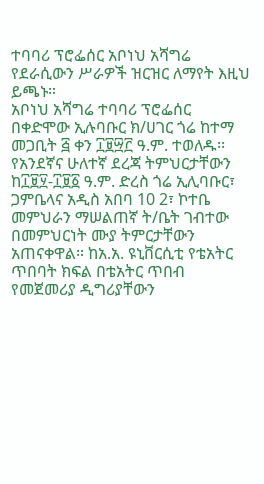ተባባሪ ፕሮፌሰር አቦነህ አሻግሬ
የደራሲውን ሥራዎች ዝርዝር ለማየት እዚህ ይጫኑ።
አቦነህ አሻግሬ ተባባሪ ፕሮፌሰር በቀድሞው ኢሉባቡር ክ/ሀገር ጎሬ ከተማ መጋቢት ፭ ቀን ፲፱፵፫ ዓ.ም. ተወለዱ፡፡ የአንደኛና ሁለተኛ ደረጃ ትምህርታቸውን ከ፲፱፶-፲፱፩ ዓ.ም. ድረስ ጎሬ ኢሊባቡር፣ ጋምቤላና አዲስ አበባ 10 2፣ ኮተቤ መምህራን ማሠልጠኛ ት/ቤት ገብተው በመምህርነት ሙያ ትምርታቸውን አጠናቀዋል። ከአ.አ. ዩኒቨርሲቲ የቴአትር ጥበባት ክፍል በቴአትር ጥበብ የመጀመሪያ ዲግሪያቸውን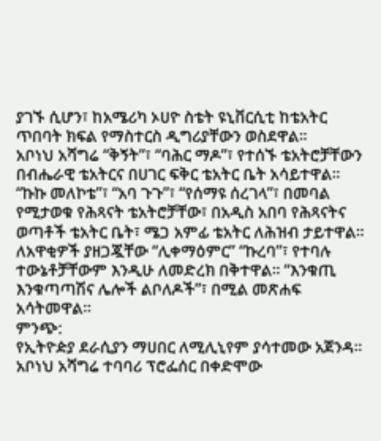ያገኙ ሲሆን፣ ከአሜሪካ ኦሀዮ ስቴት ዩኒቨርሲቲ ከቴአትር ጥበባት ክፍል የማስተርስ ዲግሪያቸውን ወስደዋል፡፡
አቦነህ አሻግሬ “ቅኝት”፣ “ባሕር ማዶ”፣ የተሰኙ ቴአትሮቻቸውን በብሔራዊ ቴአትርና በሀገር ፍቅር ቴአትር ቤት አሳይተዋል፡፡ “ኩኩ መለኮቴ”፣ “አባ ጉጉ”፣ “የሰማዩ ሰረገላ”፣ በመባል የሚታወቁ የሕጻናት ቴአትሮቻቸው፣ በአዲስ አበባ የሕጻናትና ወጣቶች ቴአትር ቤት፣ ሜጋ አምፊ ቴአትር ለሕዝብ ታይተዋል፡፡ ለአዋቂዎች ያዘጋጇቸው “ሊቀማዕምር” “ኩረባ”፣ የተባሉ ተውኔቶቻቸውም እንዲሁ ለመድረክ በቅተዋል፡፡ “እንቁጢ እንቁጣጣሽና ሌሎች ልቦለዶች”፣ በሚል መጽሐፍ አሳትመዋል፡፡
ምንጭ:
የኢትዮዽያ ደራሲያን ማሀበር ለሚሊኒየም ያሳተመው አጀንዳ።
አቦነህ አሻግሬ ተባባሪ ፕሮፌሰር በቀድሞው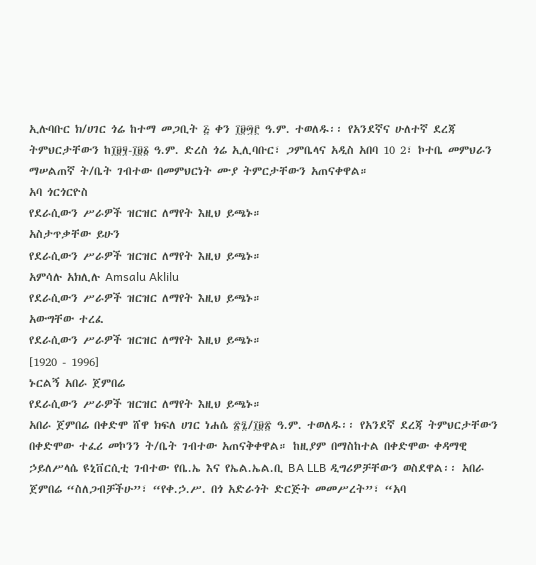ኢሉባቡር ክ/ሀገር ጎሬ ከተማ መጋቢት ፭ ቀን ፲፱፵፫ ዓ.ም. ተወለዱ፡፡ የአንደኛና ሁለተኛ ደረጃ ትምህርታቸውን ከ፲፱፶-፲፱፩ ዓ.ም. ድረስ ጎሬ ኢሊባቡር፣ ጋምቤላና አዲስ አበባ 10 2፣ ኮተቤ መምህራን ማሠልጠኛ ት/ቤት ገብተው በመምህርነት ሙያ ትምርታቸውን አጠናቀዋል።
አባ ጎርጎርዮስ
የደራሲውን ሥራዎች ዝርዝር ለማየት እዚህ ይጫኑ።
አስታጥቃቸው ይሁን
የደራሲውን ሥራዎች ዝርዝር ለማየት እዚህ ይጫኑ።
አምሳሉ አክሊሉ Amsalu Aklilu
የደራሲውን ሥራዎች ዝርዝር ለማየት እዚህ ይጫኑ።
አውግቸው ተረፈ
የደራሲውን ሥራዎች ዝርዝር ለማየት እዚህ ይጫኑ።
[1920 - 1996]
ኑርልኝ አበራ ጀምበሬ
የደራሲውን ሥራዎች ዝርዝር ለማየት እዚህ ይጫኑ።
አበራ ጀምበሬ በቀድሞ ሸዋ ክፍለ ሀገር ነሐሴ ፳፯/፲፱፳ ዓ.ም. ተወለዱ፡፡ የአንደኛ ደረጃ ትምህርታቸውን በቀድሞው ተፈሪ መኮንን ት/ቤት ገብተው አጠናቅቀዋል። ከዚያም በማስከተል በቀድሞው ቀዳማዊ ኃይለሥላሴ ዩኒቨርሲቲ ገብተው የቤ.ኤ እና የኤል.ኤል.ቢ BA LLB ዲግሪዎቻቸውን ወስደዋል፡፡ አበራ ጀምበሬ “ስለጋብቻችሁ”፣ “የቀ.ኃ.ሥ. በጎ አድራጎት ድርጅት መመሥረት”፣ “አባ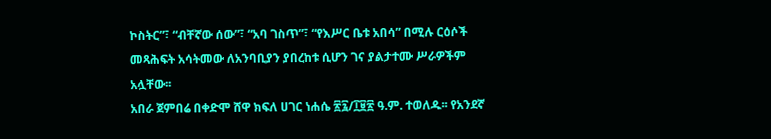ኮስትር”፣ “ብቸኛው ሰው”፣ “አባ ገስጥ”፣ “የእሥር ቤቱ አበሳ” በሚሉ ርዕሶች መጻሕፍት አሳትመው ለአንባቢያን ያበረከቱ ሲሆን ገና ያልታተሙ ሥራዎችም አሏቸው፡፡
አበራ ጀምበሬ በቀድሞ ሸዋ ክፍለ ሀገር ነሐሴ ፳፯/፲፱፳ ዓ.ም. ተወለዱ፡፡ የአንደኛ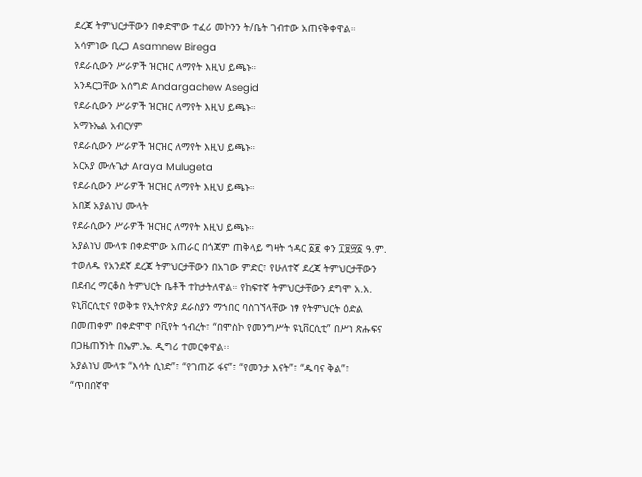ደረጃ ትምህርታቸውን በቀድሞው ተፈሪ መኮንን ት/ቤት ገብተው አጠናቅቀዋል።
አሳምነው ቢረጋ Asamnew Birega
የደራሲውን ሥራዎች ዝርዝር ለማየት እዚህ ይጫኑ።
አንዳርጋቸው አሰግድ Andargachew Asegid
የደራሲውን ሥራዎች ዝርዝር ለማየት እዚህ ይጫኑ።
አማኑኤል አብርሃም
የደራሲውን ሥራዎች ዝርዝር ለማየት እዚህ ይጫኑ።
አርአያ ሙሉጌታ Araya Mulugeta
የደራሲውን ሥራዎች ዝርዝር ለማየት እዚህ ይጫኑ።
አበጀ አያልነህ ሙላት
የደራሲውን ሥራዎች ዝርዝር ለማየት እዚህ ይጫኑ።
አያልነህ ሙላቱ በቀድሞው አጠራር በጎጃም ጠቅላይ ግዛት ኀዳር ፩፪ ቀን ፲፱፵፩ ዓ.ም. ተወለዱ የአንደኛ ደረጃ ትምህርታቸውን በአገው ምድር፣ የሁለተኛ ደረጃ ትምህርታቸውን በደብረ ማርቆስ ትምህርት ቤቶች ተከታትለዋል። የከፍተኛ ትምህርታቸውን ደግሞ አ.አ. ዩኒቨርሲቲና የወቅቱ የኢትዮጵያ ደራስያን ማኀበር ባስገኘላቸው ነፃ የትምህርት ዕድል በመጠቀም በቀድሞዋ ቦቪየት ኀብረት፣ “በሞስኮ የመንግሥት ዩኒቨርሲቲ” በሥነ ጽሑፍና በጋዜጠኝነት በኤም.ኤ. ዲግሪ ተመርቀዋል፡፡
አያልነህ ሙላቱ “እሳት ሲነድ”፣ “የገጠሯ ፋና”፣ “የመንታ እናት”፣ “ዱባና ቅል”፣ “ጥበበኛዋ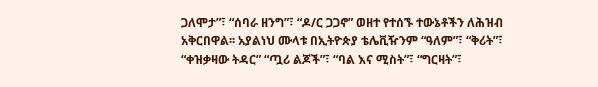ጋለሞታ”፣ “ሰባራ ዘንግ”፣ “ዶ/ር ጋጋኖ” ወዘተ የተሰኙ ተውኔቶችን ለሕዝብ አቅርበዋል፡፡ አያልነህ ሙላቱ በኢትዮጵያ ቴሌቪዥንም “ዓለም”፣ “ቅሪት”፣ “ቀዝቃዛው ትዳር” “ጧሪ ልጆች”፣ “ባል እና ሚስት”፣ “ግርዛት”፣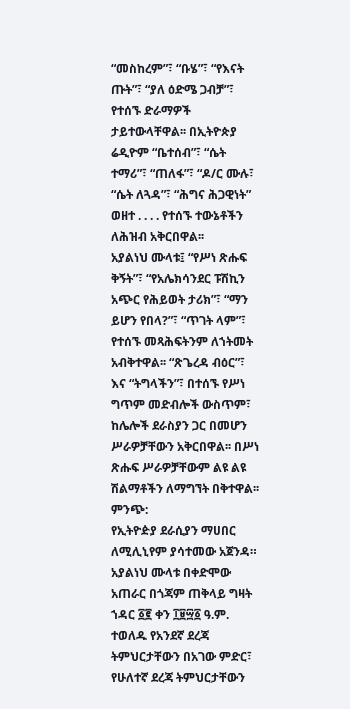“መስከረም”፣ “ቡሄ”፣ “የእናት ጡት”፣ “ያለ ዕድሜ ጋብቻ”፣ የተሰኙ ድራማዎች ታይተውላቸዋል፡፡ በኢትዮጵያ ሬዲዮም “ቤተሰብ”፣ “ሴት ተማሪ”፣ “ጠለፋ”፣ “ዶ/ር ሙሉ፣ “ሴት ለጓዳ”፣ “ሕግና ሕጋዊነት” ወዘተ . . . . የተሰኙ ተውኔቶችን ለሕዝብ አቅርበዋል፡፡
አያልነህ ሙላቱ፤ “የሥነ ጽሑፍ ቅኝት”፣ “የአሌክሳንደር ፑሽኪን አጭር የሕይወት ታሪክ”፣ “ማን ይሆን የበላ?”፣ “ጥገት ላም”፣ የተሰኙ መጻሕፍትንም ለኀትመት አብቅተዋል፡፡ “ጽጌረዳ ብዕር”፣ እና “ትግላችን”፣ በተሰኙ የሥነ ግጥም መድብሎች ውስጥም፣ ከሌሎች ደራስያን ጋር በመሆን ሥራዎቻቸውን አቅርበዋል፡፡ በሥነ ጽሑፍ ሥራዎቻቸውም ልዩ ልዩ ሽልማቶችን ለማግኘት በቅተዋል፡፡
ምንጭ:
የኢትዮዽያ ደራሲያን ማሀበር ለሚሊኒየም ያሳተመው አጀንዳ።
አያልነህ ሙላቱ በቀድሞው አጠራር በጎጃም ጠቅላይ ግዛት ኀዳር ፩፪ ቀን ፲፱፵፩ ዓ.ም. ተወለዱ የአንደኛ ደረጃ ትምህርታቸውን በአገው ምድር፣ የሁለተኛ ደረጃ ትምህርታቸውን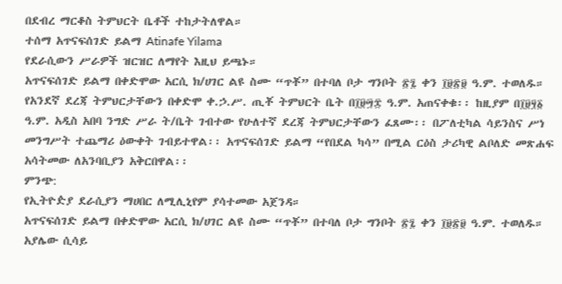በደብረ ማርቆስ ትምህርት ቤቶች ተከታትለዋል።
ተሰማ አጥናፍሰገድ ይልማ Atinafe Yilama
የደራሲውን ሥራዎች ዝርዝር ለማየት እዚህ ይጫኑ።
አጥናፍሰገድ ይልማ በቀድሞው አርሲ ክ/ሀገር ልዩ ስሙ “ጥቾ” በተባለ ቦታ ግንቦት ፳፯ ቀን ፲፱፳፱ ዓ.ም. ተወለዱ። የአንደኛ ደረጃ ትምህርታቸውን በቀድሞ ቀ.ኃ.ሥ. ጢቾ ትምህርት ቤት በ፲፱፵፰ ዓ.ም. አጠናቀቁ፡፡ ከዚያም በ፲፱፶፩ ዓ.ም. አዲስ አበባ ንግድ ሥራ ት/ቤት ገብተው የሁለተኛ ደረጃ ትምህርታቸውን ፈጸሙ፡፡ በፖለቲካል ሳይንስና ሥነ መንግሥት ተጨማሪ ዕውቀት ገብይተዋል፡፡ አጥናፍሰገድ ይልማ “የበደል ካሳ” በሚል ርዕስ ታሪካዊ ልቦለድ መጽሐፍ አሳትመው ለአንባቢያን አቅርበዋል፡፡
ምንጭ:
የኢትዮዽያ ደራሲያን ማሀበር ለሚሊኒየም ያሳተመው አጀንዳ።
አጥናፍሰገድ ይልማ በቀድሞው አርሲ ክ/ሀገር ልዩ ስሙ “ጥቾ” በተባለ ቦታ ግንቦት ፳፯ ቀን ፲፱፳፱ ዓ.ም. ተወለዱ።
አያሌው ሲሳይ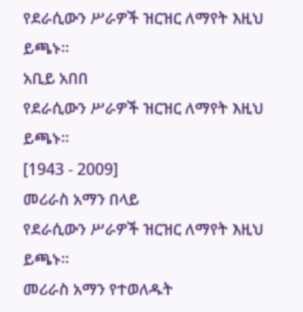የደራሲውን ሥራዎች ዝርዝር ለማየት እዚህ ይጫኑ።
አቢይ አበበ
የደራሲውን ሥራዎች ዝርዝር ለማየት እዚህ ይጫኑ።
[1943 - 2009]
መሪራስ አማን በላይ
የደራሲውን ሥራዎች ዝርዝር ለማየት እዚህ ይጫኑ።
መሪራስ አማን የተወለዱት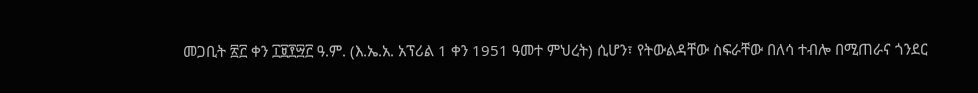መጋቢት ፳፫ ቀን ፲፱፻፵፫ ዓ.ም. (እ.ኤ.አ. አፕሪል 1 ቀን 1951 ዓመተ ምህረት) ሲሆን፣ የትውልዳቸው ስፍራቸው በለሳ ተብሎ በሚጠራና ጎንደር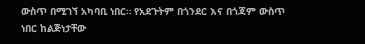ውስጥ በሚገኘ አካባቢ ነበር። የአደጉትም በጎንደር እና በጎጃም ውስጥ ነበር ከልጅነታቸው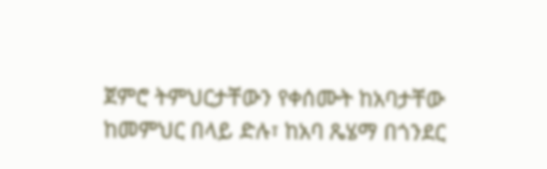ጀምሮ ትምህርታቸውን የቀሰሙት ከአባታቸው ከመምህር በላይ ድሉ፣ ከአባ ጼሄማ በጎንደር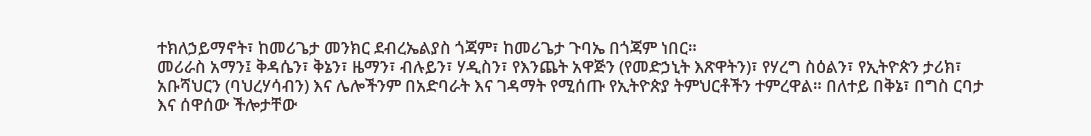ተክለኃይማኖት፣ ከመሪጌታ መንክር ደብረኤልያስ ጎጃም፣ ከመሪጌታ ጉባኤ በጎጃም ነበር።
መሪራስ አማን፤ ቅዳሴን፣ ቅኔን፣ ዜማን፣ ብሉይን፣ ሃዲስን፣ የእንጨት አዋጅን (የመድኃኒት እጽዋትን)፣ የሃረግ ስዕልን፣ የኢትዮጵን ታሪክ፣ አቡሻህርን (ባህረሃሳብን) እና ሌሎችንም በአድባራት እና ገዳማት የሚሰጡ የኢትዮጵያ ትምህርቶችን ተምረዋል። በለተይ በቅኔ፣ በግስ ርባታ እና ሰዋሰው ችሎታቸው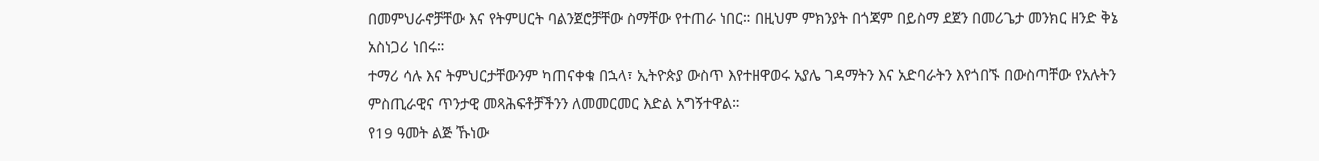በመምህራኖቻቸው እና የትምሀርት ባልንጀሮቻቸው ስማቸው የተጠራ ነበር። በዚህም ምክንያት በጎጃም በይስማ ደጀን በመሪጌታ መንክር ዘንድ ቅኔ አስነጋሪ ነበሩ።
ተማሪ ሳሉ እና ትምህርታቸውንም ካጠናቀቁ በኋላ፣ ኢትዮጵያ ውስጥ እየተዘዋወሩ አያሌ ገዳማትን እና አድባራትን እየጎበኙ በውስጣቸው የአሉትን ምስጢራዊና ጥንታዊ መጻሕፍቶቻችንን ለመመርመር እድል አግኝተዋል።
የ19 ዓመት ልጅ ኹነው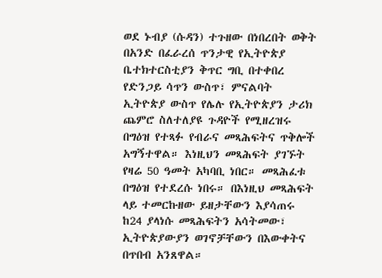ወደ ኑብያ (ሱዳን) ተጉዘው በነበረበት ወቅት በአንድ በፈራረሰ ጥንታዊ የኢትዮጵያ ቤተክተርስቲያን ቅጥር ግቢ በተቀበረ የድንጋይ ሳጥን ውስጥ፣ ምናልባት ኢትዮጵያ ውስጥ የሌሉ የኢትዮጵያን ታሪክ ጨምሮ ስለተለያዩ ጉዳዮች የሚዘረዝሩ በግዕዝ የተጻፉ የብራና መጻሕፍትና ጥቅሎች አግኝተዋል። እነዚህን መጻሕፍት ያገኙት የዛሬ 50 ዓመት አካባቢ ነበር። መጻሕፈቱ በግዕዝ የተደረሱ ነበሩ። በእነዚህ መጻሕፍት ላይ ተመርኩዘው ይዘታቸውን እያሳጠሩ ከ24 ያላነሱ መጻሕፍትን አሳትመው፣ ኢትዮጵያውያን ወገኖቻቸውን በእውቀትና በጥበብ አንጸዋል።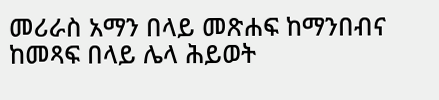መሪራስ አማን በላይ መጽሐፍ ከማንበብና ከመጻፍ በላይ ሌላ ሕይወት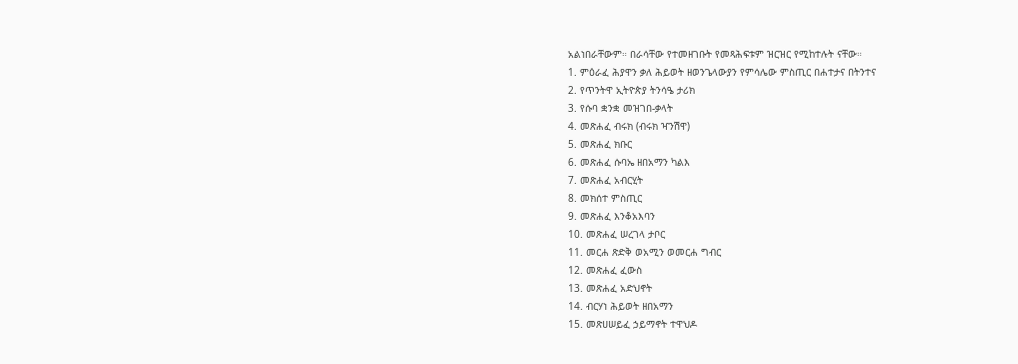አልነበራቸውም። በራሳቸው የተመዘገቡት የመጻሕፍቱም ዝርዝር የሚከተሉት ናቸው።
1. ምዕራፈ ሕያዋን ቃለ ሕይወት ዘወንጌላውያን የምሳሌው ምስጢር በሐተታና በትንተና
2. የጥንትዋ ኢትዮጵያ ትንሳዔ ታሪክ
3. የሱባ ቋንቋ መዝገበ-ቃላት
4. መጽሐፈ ብሩክ (ብሩክ ዣንሽዋ)
5. መጽሐፈ ክቡር
6. መጽሐፈ ሱባኤ ዘበአማን ካልእ
7. መጽሐፈ አብርሂት
8. መክሰተ ምስጢር
9. መጽሐፈ እንቆአእባን
10. መጽሐፈ ሠረገላ ታቦር
11. መርሐ ጽድቅ ወአሚን ወመርሐ ግብር
12. መጽሐፈ ፈውስ
13. መጽሐፈ አድህኖት
14. ብርሃነ ሕይወት ዘበአማን
15. መጽሀሠይፈ ኃይማኖት ተዋህዶ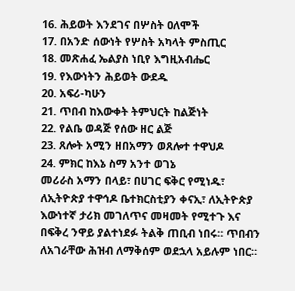16. ሕይወት እንደገና በሦስት ዐለሞች
17. በአንድ ሰውነት የሦስት አካላት ምስጢር
18. መጽሐፈ ኤልያስ ነቢየ እግዚአብሔር
19. የእውነትን ሕይወት ውደዱ
20. አፍሪ-ካሁን
21. ጥበብ ከእውቀት ትምህርት ከልጅነት
22. የልቤ ወዳጅ የሰው ዘር ልጅ
23. ጸሎት አሚን ዘበአማን ወጸሎተ ተዋህዶ
24. ምክር ከእኔ ስማ አንተ ወገኔ
መሪራስ አማን በላይ፣ በሀገር ፍቅር የሚነዱ፣ ለኢትዮጵያ ተዋኅዶ ቤተክርስቲያን ቀናኢ፣ ለኢትዮጵያ እውነተኛ ታሪክ መገለጥና መዛመት የሚተጉ እና በፍቅረ ንዋይ ያልተነደፉ ትልቅ ጠቢብ ነበሩ። ጥበብን ለአገራቸው ሕዝብ ለማቅሰም ወደኋላ አይሉም ነበር።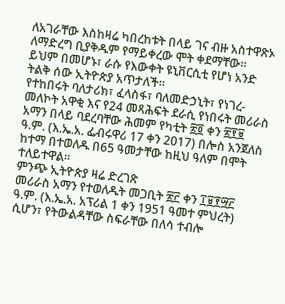ለአገራቸው እስከዛሬ ካበረከቱት በላይ ገና ብዙ አስተዋጽኦ ለማድረግ ቢያቅዱም የማይቀረው ሞት ቀደማቸው። ይህም በመሆኑ፣ ራሱ የእውቀት ዩኒቨርሲቲ የሆነ አንድ ትልቅ ሰው ኢትዮጵያ አጥታለች።
የተከበሩት ባለታሪክ፣ ፈላስፋ፣ ባለመድኃኒት፣ የነገረ-መለኮት አዋቂ እና የ24 መጻሕፍት ደራሲ የነበሩት መሪራስ አማን በላይ ባደረባቸው ሕመም የካቲት ፳፬ ቀን ፳፻፱ ዓ.ም. (እ.ኤ.አ. ፌብሩዋሪ 17 ቀን 2017) በሎስ አንጀለስ ከተማ በተወለዱ በ65 ዓመታቸው ከዚህ ዓለም በሞት ተለይተዋል።
ምንጭ ኢትዮጵያ ዛሬ ድረገጽ
መሪራስ አማን የተወለዱት መጋቢት ፳፫ ቀን ፲፱፻፵፫ ዓ.ም. (እ.ኤ.አ. አፕሪል 1 ቀን 1951 ዓመተ ምህረት) ሲሆን፣ የትውልዳቸው ስፍራቸው በለሳ ተብሎ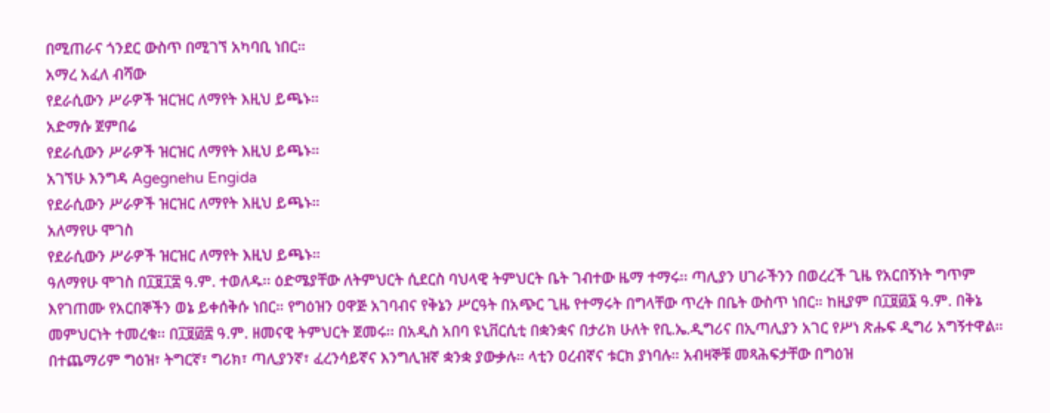በሚጠራና ጎንደር ውስጥ በሚገኘ አካባቢ ነበር።
አማረ አፈለ ብሻው
የደራሲውን ሥራዎች ዝርዝር ለማየት እዚህ ይጫኑ።
አድማሱ ጀምበሬ
የደራሲውን ሥራዎች ዝርዝር ለማየት እዚህ ይጫኑ።
አገኘሁ እንግዳ Agegnehu Engida
የደራሲውን ሥራዎች ዝርዝር ለማየት እዚህ ይጫኑ።
አለማየሁ ሞገስ
የደራሲውን ሥራዎች ዝርዝር ለማየት እዚህ ይጫኑ።
ዓለማየሁ ሞገስ በ፲፱፲፰ ዓ.ም. ተወለዱ፡፡ ዕድሜያቸው ለትምህርት ሲደርስ ባህላዊ ትምህርት ቤት ገብተው ዜማ ተማሩ፡፡ ጣሊያን ሀገራችንን በወረረች ጊዜ የአርበኝነት ግጥም እየገጠሙ የአርበኞችን ወኔ ይቀሰቅሱ ነበር። የግዕዝን ዐዋጅ አገባብና የቅኔን ሥርዓት በአጭር ጊዜ የተማሩት በግላቸው ጥረት በቤት ውስጥ ነበር። ከዚያም በ፲፱፴፮ ዓ.ም. በቅኔ መምህርነት ተመረቁ፡፡ በ፲፱፴፰ ዓ.ም. ዘመናዊ ትምህርት ጀመሩ፡፡ በአዲስ አበባ ዩኒቨርሲቲ በቋንቋና በታሪክ ሁለት የቢ.ኤ.ዲግሪና በኢጣሊያን አገር የሥነ ጽሑፍ ዲግሪ አግኝተዋል። በተጨማሪም ግዕዝ፣ ትግርኛ፣ ግሪክ፣ ጣሊያንኛ፣ ፈረንሳይኛና እንግሊዝኛ ቋንቋ ያውቃሉ። ላቲን ዐረብኛና ቱርክ ያነባሉ። አብዛኞቹ መጻሕፍታቸው በግዕዝ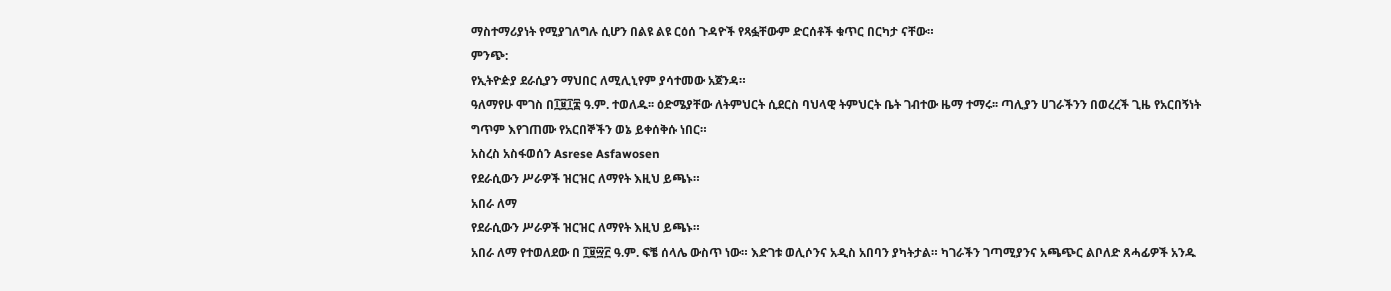ማስተማሪያነት የሚያገለግሉ ሲሆን በልዩ ልዩ ርዕሰ ጉዳዮች የጻፏቸውም ድርሰቶች ቁጥር በርካታ ናቸው።
ምንጭ:
የኢትዮዽያ ደራሲያን ማህበር ለሚሊኒየም ያሳተመው አጀንዳ።
ዓለማየሁ ሞገስ በ፲፱፲፰ ዓ.ም. ተወለዱ፡፡ ዕድሜያቸው ለትምህርት ሲደርስ ባህላዊ ትምህርት ቤት ገብተው ዜማ ተማሩ፡፡ ጣሊያን ሀገራችንን በወረረች ጊዜ የአርበኝነት ግጥም እየገጠሙ የአርበኞችን ወኔ ይቀሰቅሱ ነበር።
አስረስ አስፋወሰን Asrese Asfawosen
የደራሲውን ሥራዎች ዝርዝር ለማየት እዚህ ይጫኑ።
አበራ ለማ
የደራሲውን ሥራዎች ዝርዝር ለማየት እዚህ ይጫኑ።
አበራ ለማ የተወለደው በ ፲፱፵፫ ዓ.ም. ፍቼ ሰላሌ ውስጥ ነው። እድገቱ ወሊሶንና አዲስ አበባን ያካትታል። ካገራችን ገጣሚያንና አጫጭር ልቦለድ ጸሓፊዎች አንዱ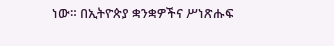ነው። በኢትዮጵያ ቋንቋዎችና ሥነጽሑፍ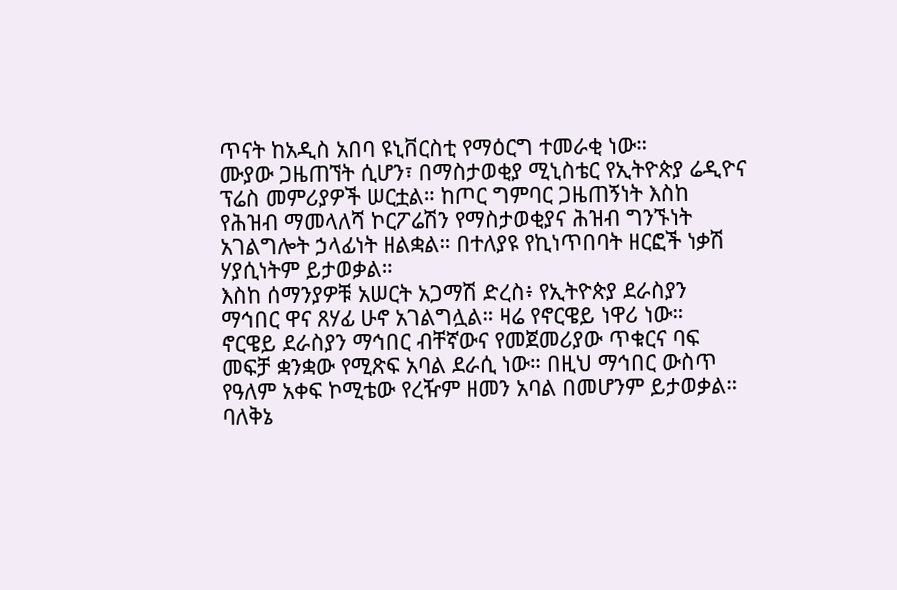ጥናት ከአዲስ አበባ ዩኒቨርስቲ የማዕርግ ተመራቂ ነው።
ሙያው ጋዜጠኘት ሲሆን፣ በማስታወቂያ ሚኒስቴር የኢትዮጵያ ሬዲዮና ፕሬስ መምሪያዎች ሠርቷል። ከጦር ግምባር ጋዜጠኝነት እስከ የሕዝብ ማመላለሻ ኮርፖሬሽን የማስታወቂያና ሕዝብ ግንኙነት አገልግሎት ኃላፊነት ዘልቋል። በተለያዩ የኪነጥበባት ዘርፎች ነቃሽ ሃያሲነትም ይታወቃል።
እስከ ሰማንያዎቹ አሠርት አጋማሽ ድረስ፥ የኢትዮጵያ ደራስያን ማኅበር ዋና ጸሃፊ ሁኖ አገልግሏል። ዛሬ የኖርዌይ ነዋሪ ነው።
ኖርዌይ ደራስያን ማኅበር ብቸኛውና የመጀመሪያው ጥቁርና ባፍ መፍቻ ቋንቋው የሚጽፍ አባል ደራሲ ነው። በዚህ ማኅበር ውስጥ የዓለም አቀፍ ኮሚቴው የረዥም ዘመን አባል በመሆንም ይታወቃል።
ባለቅኔ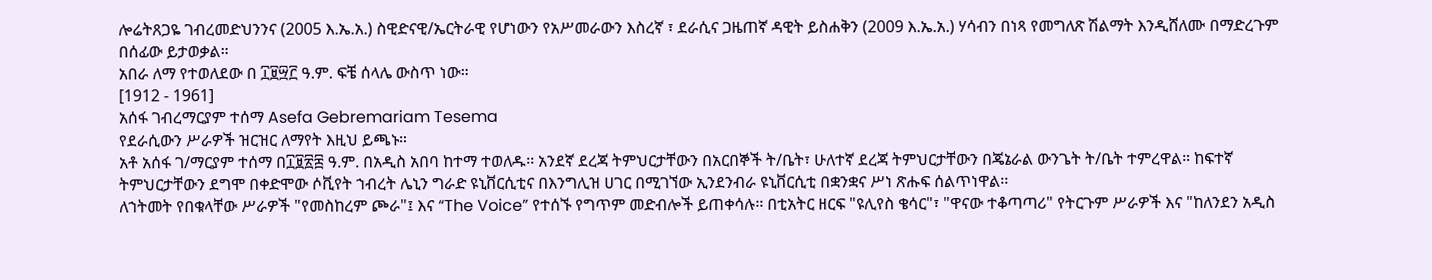ሎሬትጸጋዬ ገብረመድህንንና (2005 እ.ኤ.አ.) ስዊድናዊ/ኤርትራዊ የሆነውን የአሥመራውን እስረኛ ፣ ደራሲና ጋዜጠኛ ዳዊት ይስሐቅን (2009 እ.ኤ.አ.) ሃሳብን በነጻ የመግለጽ ሽልማት እንዲሸለሙ በማድረጉም በሰፊው ይታወቃል።
አበራ ለማ የተወለደው በ ፲፱፵፫ ዓ.ም. ፍቼ ሰላሌ ውስጥ ነው።
[1912 - 1961]
አሰፋ ገብረማርያም ተሰማ Asefa Gebremariam Tesema
የደራሲውን ሥራዎች ዝርዝር ለማየት እዚህ ይጫኑ።
አቶ አሰፋ ገ/ማርያም ተሰማ በ፲፱፳፰ ዓ.ም. በአዲስ አበባ ከተማ ተወለዱ፡፡ አንደኛ ደረጃ ትምህርታቸውን በአርበኞች ት/ቤት፣ ሁለተኛ ደረጃ ትምህርታቸውን በጄኔራል ውንጌት ት/ቤት ተምረዋል። ከፍተኛ ትምህርታቸውን ደግሞ በቀድሞው ሶቪየት ኀብረት ሌኒን ግራድ ዩኒቨርሲቲና በእንግሊዝ ሀገር በሚገኘው ኢንደንብራ ዩኒቨርሲቲ በቋንቋና ሥነ ጽሑፍ ሰልጥነዋል፡፡
ለኀትመት የበቁላቸው ሥራዎች "የመስከረም ጮራ"፤ እና “The Voice” የተሰኙ የግጥም መድብሎች ይጠቀሳሉ፡፡ በቲአትር ዘርፍ "ዩሊየስ ቄሳር"፣ "ዋናው ተቆጣጣሪ" የትርጉም ሥራዎች እና "ከለንደን አዲስ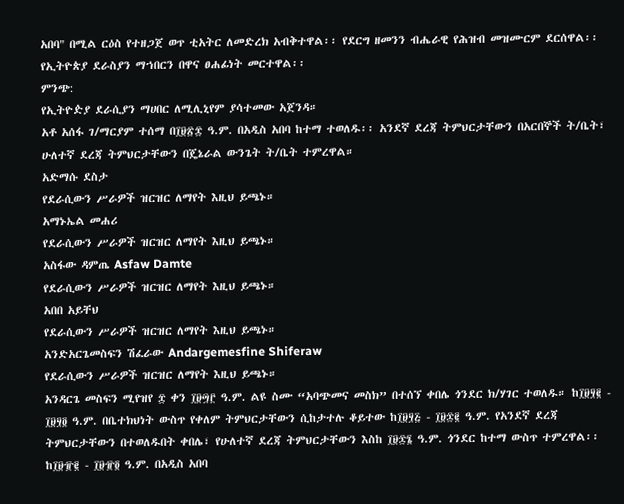አበባ" በሚል ርዕስ የተዘጋጀ ወጥ ቲአትር ለመድረክ አብቅተዋል፡፡ የደርግ ዘመንን ብሔራዊ የሕዝብ መዝሙርም ደርሰዋል፡፡ የኢትዮጵያ ደራስያን ማኀበርን በዋና ፀሐፊነት መርተዋል፡፡
ምንጭ:
የኢትዮዽያ ደራሲያን ማሀበር ለሚሊኒየም ያሳተመው አጀንዳ።
አቶ አሰፋ ገ/ማርያም ተሰማ በ፲፱፳፰ ዓ.ም. በአዲስ አበባ ከተማ ተወለዱ፡፡ አንደኛ ደረጃ ትምህርታቸውን በአርበኞች ት/ቤት፣ ሁለተኛ ደረጃ ትምህርታቸውን በጄኔራል ውንጌት ት/ቤት ተምረዋል።
አድማሱ ደስታ
የደራሲውን ሥራዎች ዝርዝር ለማየት እዚህ ይጫኑ።
አማኑኤል መሐሪ
የደራሲውን ሥራዎች ዝርዝር ለማየት እዚህ ይጫኑ።
አስፋው ዳምጤ Asfaw Damte
የደራሲውን ሥራዎች ዝርዝር ለማየት እዚህ ይጫኑ።
አበበ አይቸህ
የደራሲውን ሥራዎች ዝርዝር ለማየት እዚህ ይጫኑ።
አንድአርጌመስፍን ሽፈራው Andargemesfine Shiferaw
የደራሲውን ሥራዎች ዝርዝር ለማየት እዚህ ይጫኑ።
አንዳርጌ መስፍን ሚየዝየ ፰ ቀን ፲፱፵፫ ዓ.ም. ልዩ ስሙ “አባጭመና መስክ” በተሰኘ ቀበሌ ጎንደር ክ/ሃገር ተወለዱ። ከ፲፱፶፪ - ፲፱፶፬ ዓ.ም. በቤተክህነት ውስጥ የቀለም ትምህርታቸውን ሲከታተሉ ቆይተው ከ፲፱፶፭ - ፲፱፷፪ ዓ.ም. የአንደኛ ደረጃ ትምህርታቸውን በተወለዱበት ቀበሌ፣ የሁለተኛ ደረጃ ትምህርታቸውን እስከ ፲፱፷፮ ዓ.ም. ጎንደር ከተማ ውስጥ ተምረዋል፡፡ ከ፲፱፹፪ - ፲፱፹፬ ዓ.ም. በአዲስ አበባ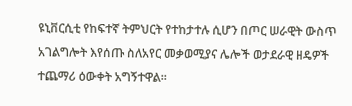ዩኒቨርሲቲ የከፍተኛ ትምህርት የተከታተሉ ሲሆን በጦር ሠራዊት ውስጥ አገልግሎት እየሰጡ ስለአየር መቃወሚያና ሌሎች ወታደራዊ ዘዴዎች ተጨማሪ ዕውቀት አግኝተዋል፡፡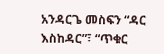አንዳርጌ መስፍን “ዳር እስከዳር”፣ “ጥቁር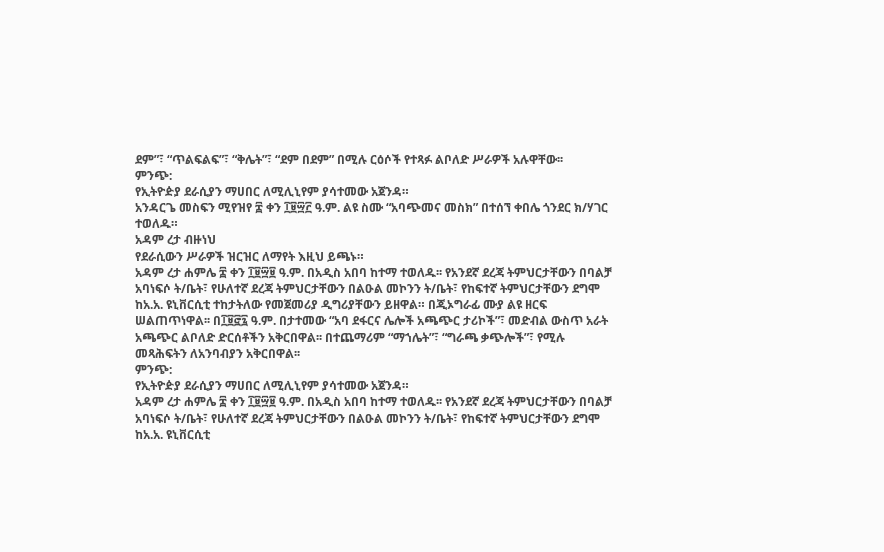ደም”፣ “ጥልፍልፍ”፣ “ቅሌት”፣ “ደም በደም” በሚሉ ርዕሶች የተጻፉ ልቦለድ ሥራዎች አሉዋቸው፡፡
ምንጭ:
የኢትዮዽያ ደራሲያን ማሀበር ለሚሊኒየም ያሳተመው አጀንዳ።
አንዳርጌ መስፍን ሚየዝየ ፰ ቀን ፲፱፵፫ ዓ.ም. ልዩ ስሙ “አባጭመና መስክ” በተሰኘ ቀበሌ ጎንደር ክ/ሃገር ተወለዱ።
አዳም ረታ ብዙነህ
የደራሲውን ሥራዎች ዝርዝር ለማየት እዚህ ይጫኑ።
አዳም ረታ ሐምሌ ፰ ቀን ፲፱፵፱ ዓ.ም. በአዲስ አበባ ከተማ ተወለዱ፡፡ የአንደኛ ደረጃ ትምህርታቸውን በባልቻ አባነፍሶ ት/ቤት፣ የሁለተኛ ደረጃ ትምህርታቸውን በልዑል መኮንን ት/ቤት፣ የከፍተኛ ትምህርታቸውን ደግሞ ከአ.አ. ዩኒቨርሲቲ ተከታትለው የመጀመሪያ ዲግሪያቸውን ይዘዋል። በጂኦግራፊ ሙያ ልዩ ዘርፍ ሠልጠጥነዋል፡፡ በ፲፱፸፯ ዓ.ም. በታተመው “አባ ደፋርና ሌሎች አጫጭር ታሪኮች”፣ መድብል ውስጥ አራት አጫጭር ልቦለድ ድርሰቶችን አቅርበዋል፡፡ በተጨማሪም “ማኀሌት”፣ “ግራጫ ቃጭሎች”፣ የሚሉ መጻሕፍትን ለአንባብያን አቅርበዋል፡፡
ምንጭ:
የኢትዮዽያ ደራሲያን ማሀበር ለሚሊኒየም ያሳተመው አጀንዳ።
አዳም ረታ ሐምሌ ፰ ቀን ፲፱፵፱ ዓ.ም. በአዲስ አበባ ከተማ ተወለዱ፡፡ የአንደኛ ደረጃ ትምህርታቸውን በባልቻ አባነፍሶ ት/ቤት፣ የሁለተኛ ደረጃ ትምህርታቸውን በልዑል መኮንን ት/ቤት፣ የከፍተኛ ትምህርታቸውን ደግሞ ከአ.አ. ዩኒቨርሲቲ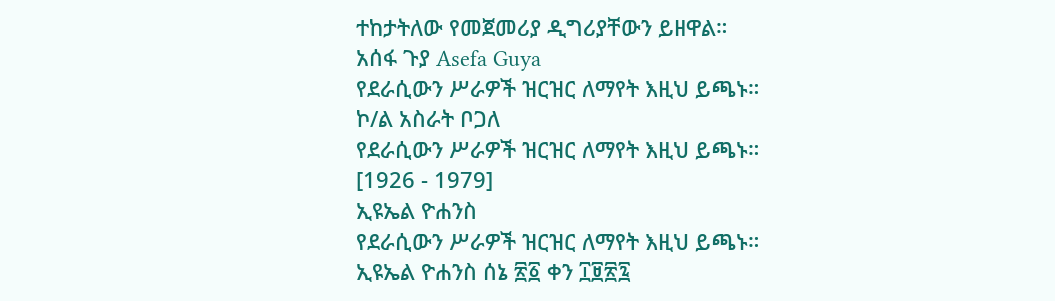ተከታትለው የመጀመሪያ ዲግሪያቸውን ይዘዋል።
አሰፋ ጉያ Asefa Guya
የደራሲውን ሥራዎች ዝርዝር ለማየት እዚህ ይጫኑ።
ኮ/ል አስራት ቦጋለ
የደራሲውን ሥራዎች ዝርዝር ለማየት እዚህ ይጫኑ።
[1926 - 1979]
ኢዩኤል ዮሐንስ
የደራሲውን ሥራዎች ዝርዝር ለማየት እዚህ ይጫኑ።
ኢዩኤል ዮሐንስ ሰኔ ፳፩ ቀን ፲፱፳፯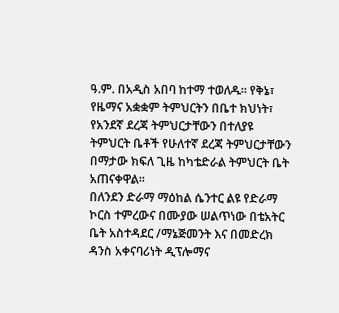ዓ.ም. በአዲስ አበባ ከተማ ተወለዱ። የቅኔ፣ የዜማና አቋቋም ትምህርትን በቤተ ክህነት፣ የአንደኛ ደረጃ ትምህርታቸውን በተለያዩ ትምህርት ቤቶች የሁለተኛ ደረጃ ትምህርታቸውን በማታው ክፍለ ጊዜ ከካቴድራል ትምህርት ቤት አጠናቀዋል፡፡
በለንደን ድራማ ማዕከል ሴንተር ልዩ የድራማ ኮርስ ተምረውና በሙያው ሠልጥነው በቴአትር ቤት አስተዳደር /ማኔጅመንት እና በመድረክ ዳንስ አቀናባሪነት ዲፕሎማና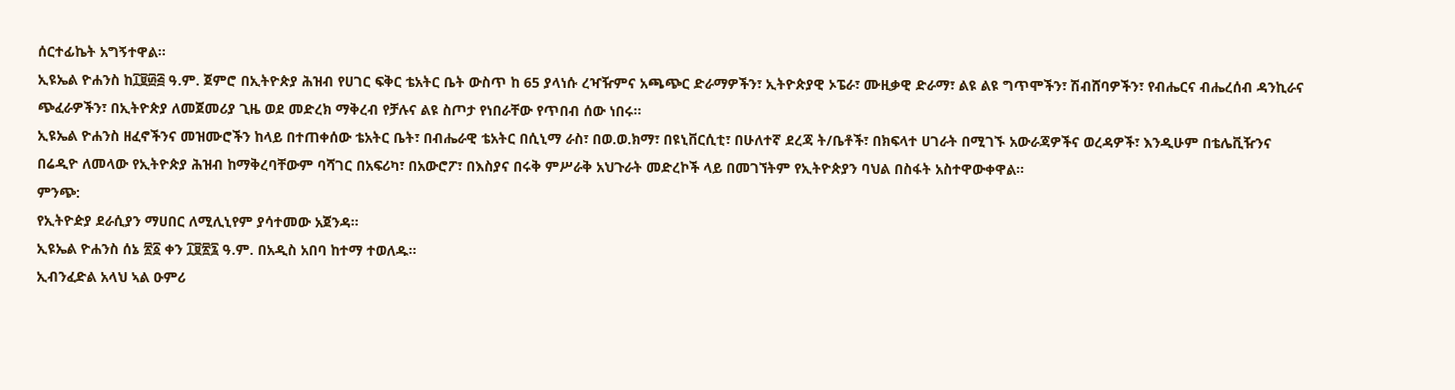ሰርተፊኬት አግኝተዋል፡፡
ኢዩኤል ዮሐንስ ከ፲፱፴፭ ዓ.ም. ጀምሮ በኢትዮጵያ ሕዝብ የሀገር ፍቅር ቴአትር ቤት ውስጥ ከ 65 ያላነሱ ረዣዥምና አጫጭር ድራማዎችን፣ ኢትዮጵያዊ ኦፔራ፣ ሙዚቃዊ ድራማ፣ ልዩ ልዩ ግጥሞችን፣ ሽብሸባዎችን፣ የብሔርና ብሔረሰብ ዳንኪራና ጭፈራዎችን፣ በኢትዮጵያ ለመጀመሪያ ጊዜ ወደ መድረክ ማቅረብ የቻሉና ልዩ ስጦታ የነበራቸው የጥበብ ሰው ነበሩ፡፡
ኢዩኤል ዮሐንስ ዘፈኖችንና መዝሙሮችን ከላይ በተጠቀሰው ቴአትር ቤት፣ በብሔራዊ ቴአትር በሲኒማ ራስ፣ በወ.ወ.ክማ፣ በዩኒቨርሲቲ፣ በሁለተኛ ደረጃ ት/ቤቶች፣ በክፍላተ ሀገራት በሚገኙ አውራጃዎችና ወረዳዎች፣ እንዲሁም በቴሌቪዥንና በሬዲዮ ለመላው የኢትዮጵያ ሕዝብ ከማቅረባቸውም ባሻገር በአፍሪካ፣ በአውሮፖ፣ በእስያና በሩቅ ምሥራቅ አህጉራት መድረኮች ላይ በመገኘትም የኢትዮጵያን ባህል በስፋት አስተዋውቀዋል፡፡
ምንጭ:
የኢትዮዽያ ደራሲያን ማሀበር ለሚሊኒየም ያሳተመው አጀንዳ።
ኢዩኤል ዮሐንስ ሰኔ ፳፩ ቀን ፲፱፳፯ ዓ.ም. በአዲስ አበባ ከተማ ተወለዱ።
ኢብንፈድል አላህ ኣል ዑምሪ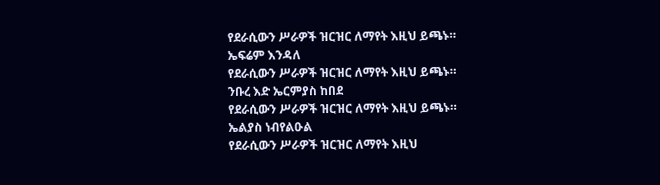የደራሲውን ሥራዎች ዝርዝር ለማየት እዚህ ይጫኑ።
ኤፍሬም እንዳለ
የደራሲውን ሥራዎች ዝርዝር ለማየት እዚህ ይጫኑ።
ንቡረ እድ ኤርምያስ ከበደ
የደራሲውን ሥራዎች ዝርዝር ለማየት እዚህ ይጫኑ።
ኤልያስ ነብየልዑል
የደራሲውን ሥራዎች ዝርዝር ለማየት እዚህ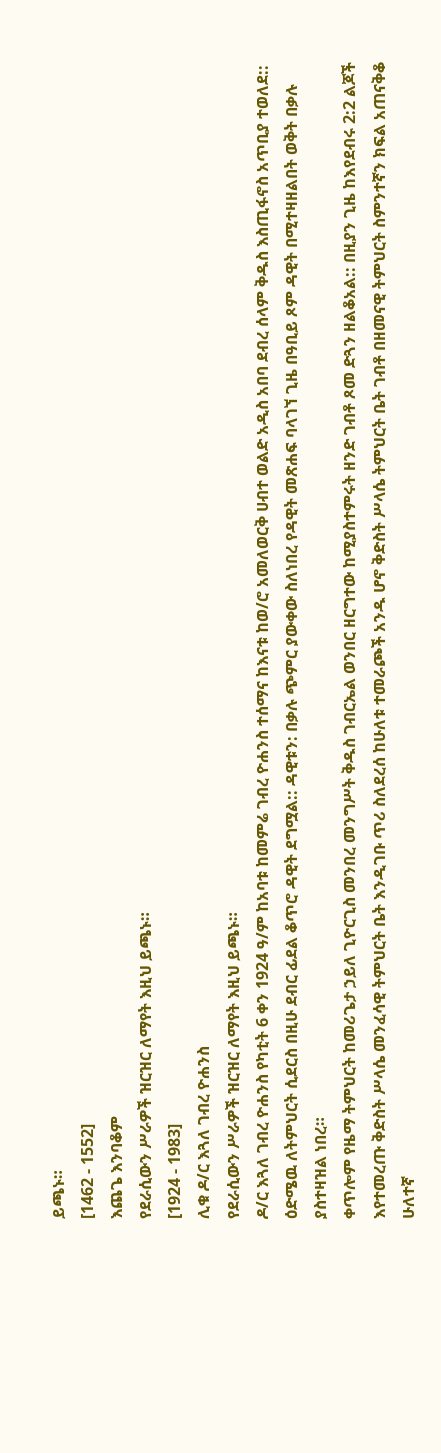ይጫኑ።
[1462 - 1552]
እጨጌ እንባቆም
የደራሲውን ሥራዎች ዝርዝር ለማየት እዚህ ይጫኑ።
[1924 - 1983]
ሊቁ ዶ/ር እጓለ ገብረ ዮሐንስ
የደራሲውን ሥራዎች ዝርዝር ለማየት እዚህ ይጫኑ።
ዶ/ር እጓለ ገብረ ዮሐንስ የካቲት 6 ቀን 1924 ዓ/ም ከአባቱ ከመምሬ ገብረ ዮሐንስ ተሰማና ከእናቱ ከወ/ሮ አመለወርቅ ሀብተ ወልድ አዲስ አበባ ደብረ ሰላም ቅዱስ እስጢፋኖስ አጥቢያ ተወለደ:: ዕድሜዉ ለትምህርት ሲደርስ በዚሁ ደብር ፊደል ቆጥሮ ዳዊት ደግሟል:: ዳዊቱን: በቃሉ ጭምር ያውቀው ስለነበረ የዳዊት መጽሐፍ ባላገኘ ጊዜ በዓቢይ ጾም ዳዊት በሚተዛዘልበት ወቅት በቃሉ ያስተዛዝል ነበረ።
ቀጥሎም የዜማ ትምህርት ከመሪጌታ ኃይለ ጊዮርጊስ መንበረ መንግሥት ቅዱስ ገብርኤል ወንበር ዘርግተው ከሚያስተምሩት ዘንድ ገብቶ ጾመ ድጓን ዘልቆአል:: በዚያን ጊዜ ከእየደብሩ 2:2 ልጆች እየተመረጡ ቅድስት ሥላሴ መንፈሳዊ ትምህርት ቤት እንዲገቡ ጥሪ ስለደረሰ ከሁለቱ ተመራጮች አንዱ ሆኖ ቅድስት ሥላሴ ትምህርት ቤት ገብቶ በዘመናዊ ትምህርት ስምንተኛን ክፍል አጠናቅቆ ሁለተኛ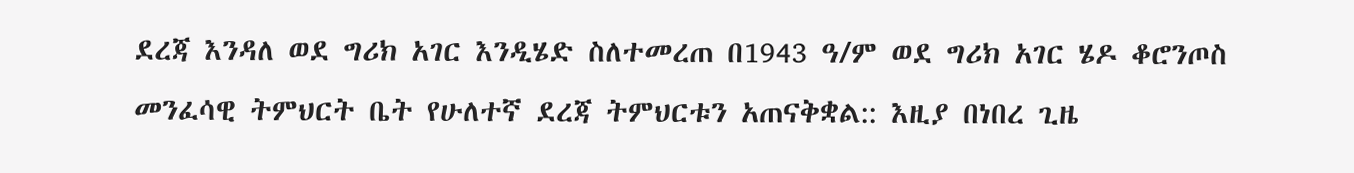ደረጃ እንዳለ ወደ ግሪክ አገር እንዲሄድ ስለተመረጠ በ1943 ዓ/ም ወደ ግሪክ አገር ሄዶ ቆሮንጦስ መንፈሳዊ ትምህርት ቤት የሁለተኛ ደረጃ ትምህርቱን አጠናቅቋል:: እዚያ በነበረ ጊዜ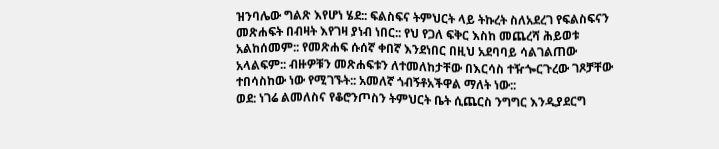ዝንባሌው ግልጽ እየሆነ ሄደ:: ፍልስፍና ትምህርት ላይ ትኩረት ስለአደረገ የፍልስፍናን መጽሐፍት በብዛት እየገዛ ያነብ ነበር:: የህ የጋለ ፍቅር እስከ መጨረሻ ሕይወቱ አልከሰመም:: የመጽሐፍ ሱሰኛ ቀበኛ እንደነበር በዚህ አደባባይ ሳልገልጠው አላልፍም:: ብዙዎቹን መጽሐፍቱን ለተመለከታቸው በእርሳስ ተዥጐርጉረው ገጾቻቸው ተበሳስከው ነው የሚገኙት:: አመለኛ ጎብኝቶአችዋል ማለት ነው::
ወደ: ነገሬ ልመለስና የቆሮንጦስን ትምህርት ቤት ሲጨርስ ንግግር እንዲያደርግ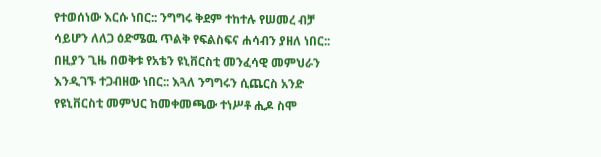የተወሰነው እርሱ ነበር:: ንግግሩ ቅደም ተከተሉ የሠመረ ብቻ ሳይሆን ለለጋ ዕድሜዉ ጥልቅ የፍልስፍና ሐሳብን ያዘለ ነበር:: በዚያን ጊዜ በወቅቱ የአቴን ዩኒቨርስቲ መንፈሳዊ መምህራን እንዲገኙ ተጋብዘው ነበር:: እጓለ ንግግሩን ሲጨርስ አንድ የዩኒቨርስቲ መምህር ከመቀመጫው ተነሥቶ ሒዶ ስሞ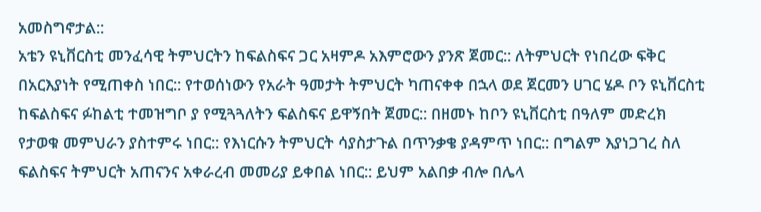አመስግኖታል::
አቴን ዩኒቨርስቲ መንፈሳዊ ትምህርትን ከፍልስፍና ጋር አዛምዶ አእምሮውን ያንጽ ጀመር:: ለትምህርት የነበረው ፍቅር በአርእያነት የሚጠቀስ ነበር:: የተወሰነውን የአራት ዓመታት ትምህርት ካጠናቀቀ በኋላ ወደ ጀርመን ሀገር ሄዶ ቦን ዩኒቨርስቲ ከፍልስፍና ፉከልቲ ተመዝግቦ ያ የሚጓጓለትን ፍልስፍና ይዋኝበት ጀመር:: በዘመኑ ከቦን ዩኒቨርስቲ በዓለም መድረክ የታወቁ መምህራን ያስተምሩ ነበር:: የእነርሱን ትምህርት ሳያስታጉል በጥንቃቄ ያዳምጥ ነበር:: በግልም እያነጋገረ ስለ ፍልስፍና ትምህርት አጠናንና አቀራረብ መመሪያ ይቀበል ነበር:: ይህም አልበቃ ብሎ በሌላ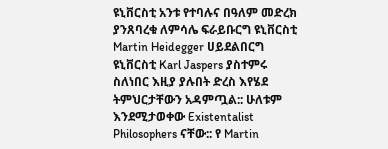ዩኒቨርስቲ አንቱ የተባሉና በዓለም መድረክ ያንጸባረቁ ለምሳሌ ፍራይቡርግ ዩኒቨርስቲ Martin Heidegger ሀይደልበርግ ዩኒቨርስቲ Karl Jaspers ያስተምሩ ስለነበር እዚያ ያሉበት ድረስ እየሄደ ትምህርታቸውን አዳምጧል:: ሁለቱም እንደሚታወቀው Existentalist Philosophers ናቸው:: የ Martin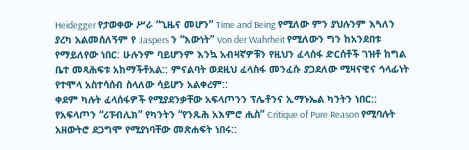Heidegger የታወቀው ሥራ “ጊዜና መሆን” Time and Being የሚለው ምን ያህሉንም እጓለን ያረካ አልመሰለኝም የ Jaspers ን “እውነት” Von der Wahrheit የሚለውን ግን ከአንደበቱ የማይለየው ነበር: ሁሉንም ባይሆንም እንኳ አብዛኛዎቹን የዚህን ፈላሰፋ ድርሰቶች ገዝቶ ከግል ቤተ መጻሕፍቱ አከማችቶአል:: ምናልባት ወደዚህ ፈላስፋ መንፈሱ ያጋደለው ሚዛናዊና ኅላፊነት የተሞላ አስተሳሰብ ስላለው ሳይሆን አልቀረም::
ቀደም ካሉት ፈላሰፋዎች የሚያደንቃቸው አፍላጦንን ፕሌቶንና ኢማኑኤል ካንትን ነበር:: የአፍላጦን “ሪፑብሊክ” የካንትን “የንጹሕ አእምሮ ሒስ” Critique of Pure Reason የሚባሉት አዘውትሮ ደጋግሞ የሚያነባቸው መጽሐፍት ነበሩ::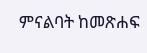ምናልባት ከመጽሐፍ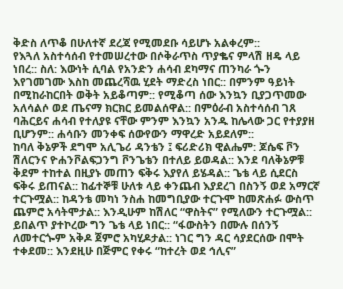ቅድስ ለጥቆ በሁለተኛ ደረጃ የሚመደቡ ሳይሆኑ አልቀረም::
የእጓለ አስተሳሰብ የተመሠረተው በሶቅራጥስ ጥያቈና ምላሽ ዘዴ ላይ ነበረ:: ስለ: እውነት ሲባል የአንድን ሐሳብ ደካማና ጠንካራ ጐን እየገመገሙ እስከ መጨረሻዉ ሂደት ማድረስ ነበር:: በምንም ዓይነት በሚከራከርበት ወቅት አይቆጣም:: የሚቆጣ ሰው እንኳን ቢያጋጥመው አለሳልሶ ወደ ጤናማ ክርክር ይመልሰዋል:: በምዕራብ አስተሳሰብ ገጸ ባሕርይና ሐሳብ የተለያዩ ናቸው ምንም እንኳን አንዱ ከሌላው ጋር የተያያዘ ቢሆንም:: ሐሳቡን መንቀፍ ሰውየውን ማዋረድ አይደለም::
ከባለ ቅኔዎች ደግሞ አሊጌሪ ዳንቴን ፤ ፍሪድሪክ ዊልሔም: ጆሴፍ ቮን ሽለርንና ዮሐንቮልፍጋንግ ቮንጌቴን በተለይ ይወዳል:: እንደ ባለቅኔዎቹ ቅደም ተከተል በዚያኑ መጠን ፍቅሩ እያየለ ይሄዳል:: ጌቴ ላይ ሲደርስ ፍቅሩ ይጠናል:: ከፊተኞቹ ሁለቱ ላይ ቀንጨብ እያደረገ በስንኝ ወደ አማርኛ ተርጉሟል:: ከዳንቴ መካነ ንስሐ ከመግቢያው ተርጉሞ ከመጽሐፉ ውስጥ ጨምሮ አሳትሞታል:: እንዲሁም ከሽለር “ዋስትና” የሚለውን ተርጉሟል:: ይበልጥ ያተኮረው ግን ጌቴ ላይ ነበር:: “ፋውስትን በሙሉ በሰንኝ ለመተርጐም አቅዶ ጀምሮ አካሂዶታል:: ነገር ግን ዳር ሳያደርሰው በሞት ተቀደመ:: እንደዚሁ በጅምር የቀሩ “ከተረት ወደ ኅሊና”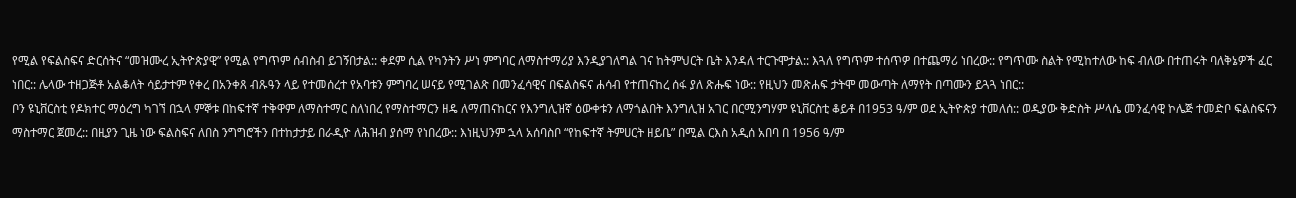የሚል የፍልስፍና ድርሰትና “መዝሙረ ኢትዮጵያዊ” የሚል የግጥም ሰብስብ ይገኝበታል:: ቀደም ሲል የካንትን ሥነ ምግባር ለማስተማሪያ እንዲያገለግል ገና ከትምህርት ቤት እንዳለ ተርጉሞታል:: እጓለ የግጥም ተሰጥዎ በተጨማሪ ነበረው:: የግጥሙ ስልት የሚከተለው ከፍ ብለው በተጠሩት ባለቅኔዎች ፈር ነበር:: ሌላው ተዘጋጅቶ አልቆለት ሳይታተም የቀረ በአንቀጸ ብጹዓን ላይ የተመሰረተ የአባቱን ምግባረ ሠናይ የሚገልጽ በመንፈሳዊና በፍልስፍና ሐሳብ የተጠናከረ ሰፋ ያለ ጽሑፍ ነው:: የዚህን መጽሐፍ ታትሞ መውጣት ለማየት በጣሙን ይጓጓ ነበር::
ቦን ዩኒቨርስቲ የዶክተር ማዕረግ ካገኘ በኋላ ምኞቱ በከፍተኛ ተቅዋም ለማስተማር ስለነበረ የማስተማርን ዘዴ ለማጠናከርና የእንግሊዝኛ ዕውቀቱን ለማጎልበት እንግሊዝ አገር በርሚንግሃም ዩኒቨርስቲ ቆይቶ በ1953 ዓ/ም ወደ ኢትዮጵያ ተመለሰ:: ወዲያው ቅድስት ሥላሴ መንፈሳዊ ኮሌጅ ተመድቦ ፍልስፍናን ማስተማር ጀመረ:: በዚያን ጊዜ ነው ፍልስፍና ለበስ ንግግሮችን በተከታታይ በራዲዮ ለሕዝብ ያሰማ የነበረው:: እነዚህንም ኋላ አሰባስቦ “የከፍተኛ ትምሀርት ዘይቤ” በሚል ርእስ አዲሰ አበባ በ 1956 ዓ/ም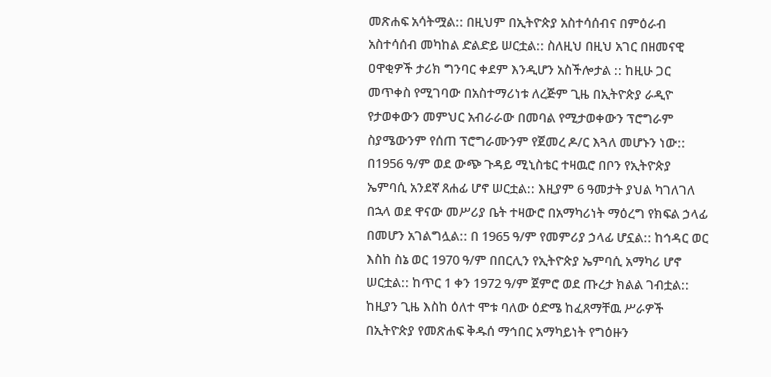መጽሐፍ አሳትሟል:: በዚህም በኢትዮጵያ አስተሳሰብና በምዕራብ አስተሳሰብ መካከል ድልድይ ሠርቷል:: ስለዚህ በዚህ አገር በዘመናዊ ዐዋቂዎች ታሪክ ግንባር ቀደም እንዲሆን አስችሎታል :: ከዚሁ ጋር መጥቀስ የሚገባው በአስተማሪነቱ ለረጅም ጊዜ በኢትዮጵያ ራዲዮ የታወቀውን መምህር አብራራው በመባል የሚታወቀውን ፕሮግራም ስያሜውንም የሰጠ ፕሮግራሙንም የጀመረ ዶ/ር እጓለ መሆኑን ነው::
በ1956 ዓ/ም ወደ ውጭ ጉዳይ ሚኒስቴር ተዛዉሮ በቦን የኢትዮጵያ ኤምባሲ አንደኛ ጸሐፊ ሆኖ ሠርቷል:: እዚያም 6 ዓመታት ያህል ካገለገለ በኋላ ወደ ዋናው መሥሪያ ቤት ተዛውሮ በአማካሪነት ማዕረግ የክፍል ኃላፊ በመሆን አገልግሏል:: በ 1965 ዓ/ም የመምሪያ ኃላፊ ሆኗል:: ከኅዳር ወር እስከ ስኔ ወር 1970 ዓ/ም በበርሊን የኢትዮጵያ ኤምባሲ አማካሪ ሆኖ ሠርቷል:: ከጥር 1 ቀን 1972 ዓ/ም ጀምሮ ወደ ጡረታ ክልል ገብቷል:: ከዚያን ጊዜ እስከ ዕለተ ሞቱ ባለው ዕድሜ ከፈጸማቸዉ ሥራዎች በኢትዮጵያ የመጽሐፍ ቅዱሰ ማኅበር አማካይነት የግዕዙን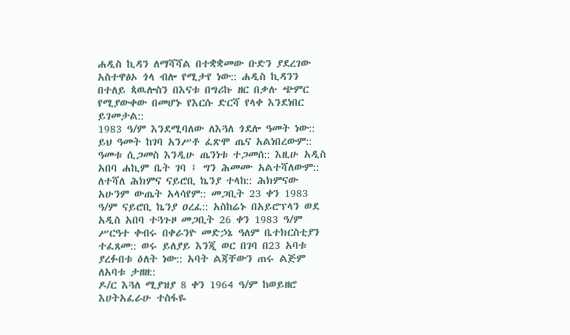ሐዲስ ኪዳን ለማሻሻል በተቋቋመው ቡድን ያደረገው አስተዋፅኦ ጎላ ብሎ የሚታየ ነው:: ሐዲስ ኪዳንን በተለይ ጳዉሎስን በእናቱ በግሪኩ ዘር በቃሉ ጭምር የሚያውቀው በመሆኑ የእርሱ ድርሻ የላቀ እንደነበር ይገመታል::
1983 ዓ/ም እንደሚባለው ለእጓለ ጎደሎ ዓመት ነው:: ይህ ዓመት ከገባ አንሥቶ ፈጽሞ ጤና አልነበረውም:: ዓመቱ ሲጋመስ እንዲሁ ጤንነቱ ተጋመሰ:: እዚሁ አዲስ አበባ ሐኪም ቤት ገባ ፤ ግን ሕመሙ አልተሻለውም:: ለተሻለ ሕክምና ናይሮቢ ኬንያ ተላከ:: ሕክምናው አሁንም ውጤት አላሳየም:: መጋቢት 23 ቀን 1983 ዓ/ም ናይሮቢ ኬንያ ዐረፈ:: አስከሬኑ በአይሮፕላን ወደ አዲስ አበባ ተጓጉዞ መጋቢት 26 ቀን 1983 ዓ/ም ሥርዓተ ቀብሩ በቀራንዮ መድኃኔ ዓለም ቤተክርስቲያን ተፈጸመ:: ወሩ ይለያይ እንጂ ወር በገባ በ23 አባቱ ያረፉበቱ ዕለት ነው:: አባት ልጃቸውን ጠሩ ልጅም ለአባቱ ታዘዘ::
ዶ/ር እጓለ ሚያዝያ 8 ቀን 1964 ዓ/ም ከወይዘሮ እሀትአፈራሁ ተስፋዬ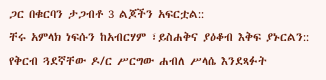ጋር በቁርባን ታጋብቶ 3 ልጆችን አፍርቷል::
ቸሩ አምላክ ነፍሱን ከአብርሃም ፣ይስሐቅና ያዕቆብ እቅፍ ያኑርልን::
የቅርብ ጓደኛቸው ዶ/ር ሥርግው ሐብለ ሥላሴ እንደጻፉት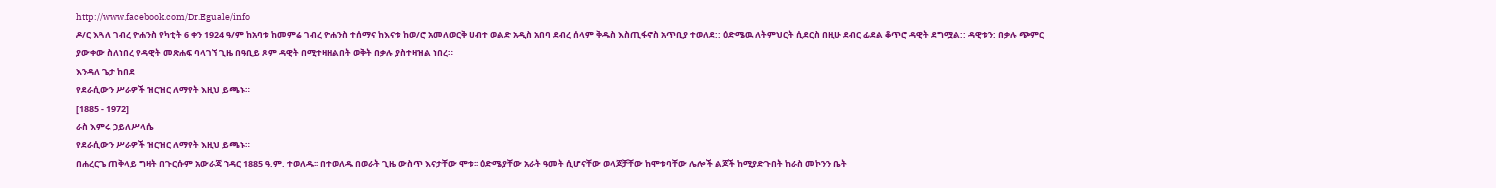http://www.facebook.com/Dr.Eguale/info
ዶ/ር እጓለ ገብረ ዮሐንስ የካቲት 6 ቀን 1924 ዓ/ም ከአባቱ ከመምሬ ገብረ ዮሐንስ ተሰማና ከእናቱ ከወ/ሮ አመለወርቅ ሀብተ ወልድ አዲስ አበባ ደብረ ሰላም ቅዱስ እስጢፋኖስ አጥቢያ ተወለደ:: ዕድሜዉ ለትምህርት ሲደርስ በዚሁ ደብር ፊደል ቆጥሮ ዳዊት ደግሟል:: ዳዊቱን: በቃሉ ጭምር ያውቀው ስለነበረ የዳዊት መጽሐፍ ባላገኘ ጊዜ በዓቢይ ጾም ዳዊት በሚተዛዘልበት ወቅት በቃሉ ያስተዛዝል ነበረ።
እንዳለ ጌታ ከበደ
የደራሲውን ሥራዎች ዝርዝር ለማየት እዚህ ይጫኑ።
[1885 - 1972]
ራስ እምሩ ኃይለሥላሴ
የደራሲውን ሥራዎች ዝርዝር ለማየት እዚህ ይጫኑ።
በሐረርጌ ጠቅላይ ግዛት በጉርሱም አውራጃ ኀዳር 1885 ዓ.ም. ተወለዱ፡፡ በተወለዱ በወራት ጊዜ ውስጥ እናታቸው ሞቱ፡፡ ዕድሜያቸው አራት ዓመት ሲሆናቸው ወላጆቻቸው ከሞቱባቸው ሌሎች ልጆች ከሚያድጉበት ከራስ መኮንን ቤት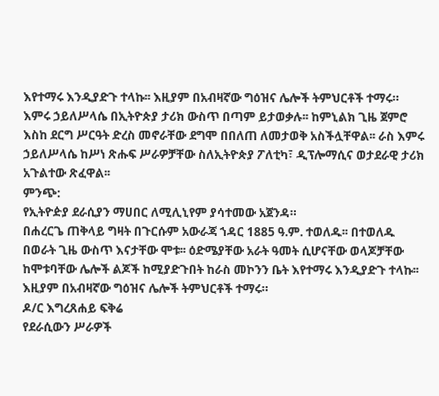እየተማሩ እንዲያድጉ ተላኩ፡፡ እዚያም በአብዛኛው ግዕዝና ሌሎች ትምህርቶች ተማሩ።
እምሩ ኃይለሥላሴ በኢትዮጵያ ታሪክ ውስጥ በጣም ይታወቃሉ፡፡ ከምኒልክ ጊዜ ጀምሮ እስከ ደርግ ሥርዓት ድረስ መኖራቸው ደግሞ በበለጠ ለመታወቅ አስችሏቸዋል፡፡ ራስ እምሩ ኃይለሥላሴ ከሥነ ጽሑፍ ሥራዎቻቸው ስለኢትዮጵያ ፖለቲካ፣ ዲፕሎማሲና ወታደራዊ ታሪክ አጉልተው ጽፈዋል፡፡
ምንጭ:
የኢትዮዽያ ደራሲያን ማሀበር ለሚሊኒየም ያሳተመው አጀንዳ።
በሐረርጌ ጠቅላይ ግዛት በጉርሱም አውራጃ ኀዳር 1885 ዓ.ም. ተወለዱ፡፡ በተወለዱ በወራት ጊዜ ውስጥ እናታቸው ሞቱ፡፡ ዕድሜያቸው አራት ዓመት ሲሆናቸው ወላጆቻቸው ከሞቱባቸው ሌሎች ልጆች ከሚያድጉበት ከራስ መኮንን ቤት እየተማሩ እንዲያድጉ ተላኩ፡፡ እዚያም በአብዛኛው ግዕዝና ሌሎች ትምህርቶች ተማሩ።
ዶ/ር እግረጸሐይ ፍቅሬ
የደራሲውን ሥራዎች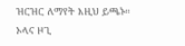ዝርዝር ለማየት እዚህ ይጫኑ።
ኦላና ዞጊ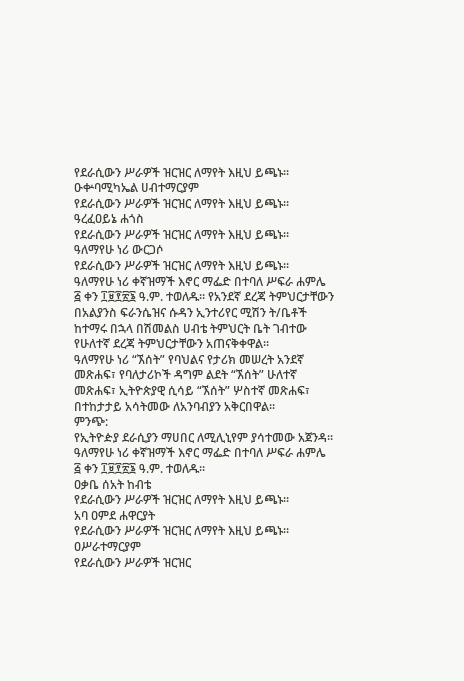የደራሲውን ሥራዎች ዝርዝር ለማየት እዚህ ይጫኑ።
ዑቍባሚካኤል ሀብተማርያም
የደራሲውን ሥራዎች ዝርዝር ለማየት እዚህ ይጫኑ።
ዓረፈዐይኔ ሐጎስ
የደራሲውን ሥራዎች ዝርዝር ለማየት እዚህ ይጫኑ።
ዓለማየሁ ነሪ ውርጋሶ
የደራሲውን ሥራዎች ዝርዝር ለማየት እዚህ ይጫኑ።
ዓለማየሁ ነሪ ቀኛዝማች እኖር ማፌድ በተባለ ሥፍራ ሐምሌ ፭ ቀን ፲፱፻፳፮ ዓ.ም. ተወለዱ። የአንደኛ ደረጃ ትምህርታቸውን በአልያንስ ፍራንሴዝና ሱዳን ኢንተሪየር ሚሽን ት/ቤቶች ከተማሩ በኋላ በሽመልስ ሀብቴ ትምህርት ቤት ገብተው የሁለተኛ ደረጃ ትምህርታቸውን አጠናቅቀዋል፡፡
ዓለማየሁ ነሪ “ኧሰት” የባህልና የታሪክ መሠረት አንደኛ መጽሐፍ፣ የባለታሪኮች ዳግም ልደት “ኧሰት” ሁለተኛ መጽሐፍ፣ ኢትዮጵያዊ ሲሳይ “ኧሰት” ሦስተኛ መጽሐፍ፣ በተከታታይ አሳትመው ለአንባብያን አቅርበዋል፡፡
ምንጭ:
የኢትዮዽያ ደራሲያን ማሀበር ለሚሊኒየም ያሳተመው አጀንዳ።
ዓለማየሁ ነሪ ቀኛዝማች እኖር ማፌድ በተባለ ሥፍራ ሐምሌ ፭ ቀን ፲፱፻፳፮ ዓ.ም. ተወለዱ።
ዐቃቤ ሰአት ከብቴ
የደራሲውን ሥራዎች ዝርዝር ለማየት እዚህ ይጫኑ።
አባ ዐምደ ሐዋርያት
የደራሲውን ሥራዎች ዝርዝር ለማየት እዚህ ይጫኑ።
ዐሥራተማርያም
የደራሲውን ሥራዎች ዝርዝር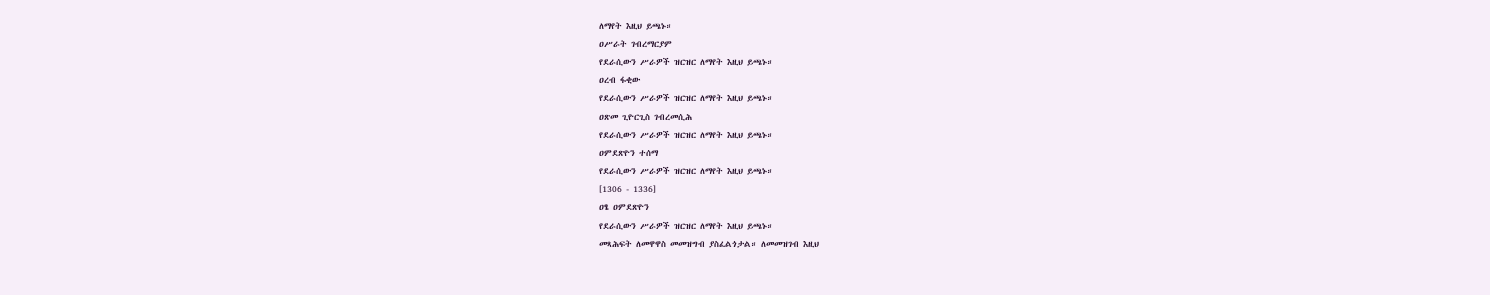ለማየት እዚህ ይጫኑ።
ዐሥራት ገብረማርያም
የደራሲውን ሥራዎች ዝርዝር ለማየት እዚህ ይጫኑ።
ዐረብ ፋቂው
የደራሲውን ሥራዎች ዝርዝር ለማየት እዚህ ይጫኑ።
ዐጽመ ጊዮርጊስ ገብረመሲሕ
የደራሲውን ሥራዎች ዝርዝር ለማየት እዚህ ይጫኑ።
ዐምደጽዮን ተሰማ
የደራሲውን ሥራዎች ዝርዝር ለማየት እዚህ ይጫኑ።
[1306 - 1336]
ዐፄ ዐምደጽዮን
የደራሲውን ሥራዎች ዝርዝር ለማየት እዚህ ይጫኑ።
መጻሕፍት ለመዋዋስ መመዝግብ ያስፈልጎታል። ለመመዝገብ እዚህ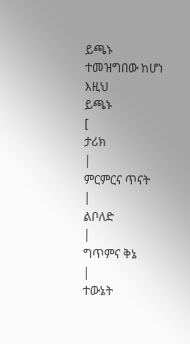ይጫኑ
ተመዝግበው ከሆነ እዚህ
ይጫኑ
[
ታሪክ
|
ምርምርና ጥናት
|
ልቦለድ
|
ግጥምና ቅኔ
|
ተውኔት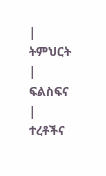|
ትምህርት
|
ፍልስፍና
|
ተረቶችና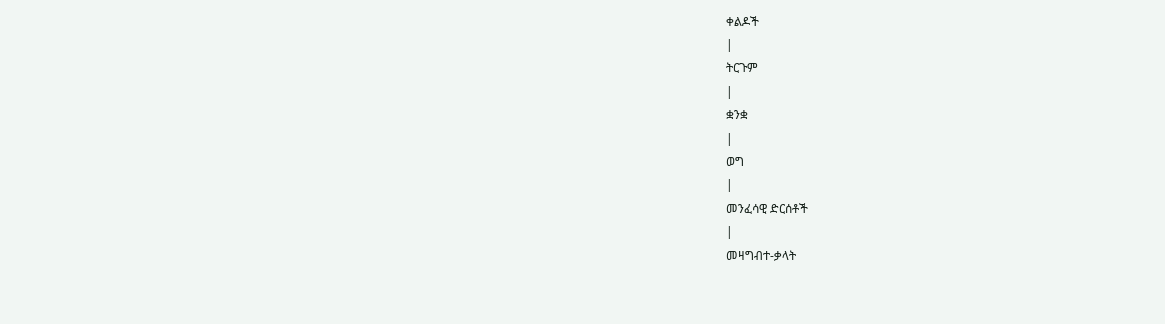ቀልዶች
|
ትርጉም
|
ቋንቋ
|
ወግ
|
መንፈሳዊ ድርሰቶች
|
መዛግብተ-ቃላት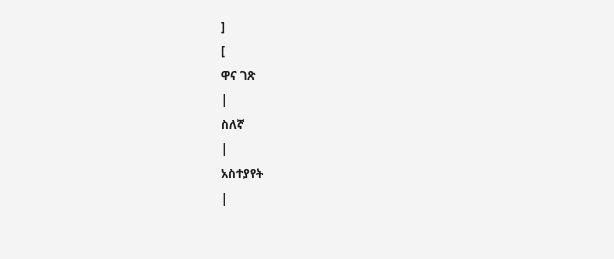]
[
ዋና ገጽ
|
ስለኛ
|
አስተያየት
|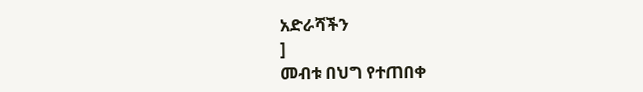አድራሻችን
]
መብቱ በህግ የተጠበቀ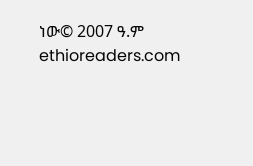ነው© 2007 ዓ.ም ethioreaders.com